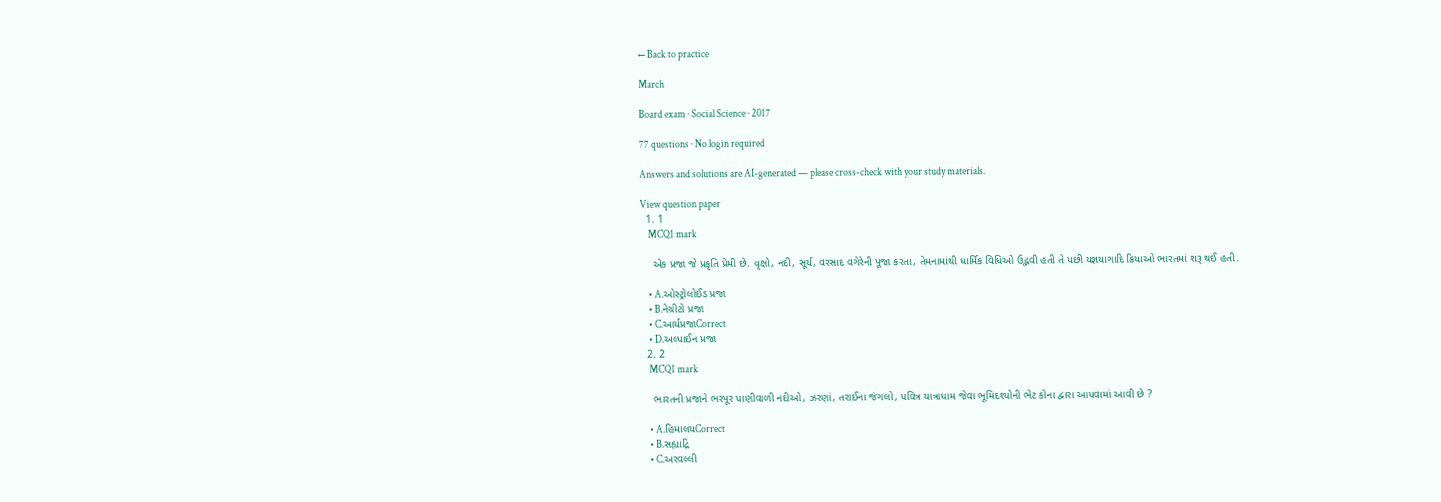← Back to practice

March

Board exam · Social Science · 2017

77 questions · No login required

Answers and solutions are AI-generated — please cross-check with your study materials.

View question paper
  1. 1
    MCQ1 mark

    એક પ્રજા જે પ્રકૃતિ પ્રેમી છે. વૃક્ષો, નદી, સૂર્ય, વરસાદ વગેરેની પૂજા કરતા, તેમનામાંથી ધાર્મિક વિધિઓ ઉદ્ભવી હતી તે પછી યજ્ઞયાગાદિ ક્રિયાઓ ભારતમાં શરૂ થઈ હતી.

    • A.ઓસ્ટ્રોલોઈડ પ્રજા
    • B.નેગ્રીટો પ્રજા
    • C.આર્યપ્રજાCorrect
    • D.અલ્પાઈન પ્રજા
  2. 2
    MCQ1 mark

    ભારતની પ્રજાને ભરપૂર પાણીવાળી નદીઓ, ઝરણાં, તરાઈના જંગલો, પવિત્ર યાત્રાધામ જેવા ભૂમિદશ્યોની ભેટ કોના દ્વારા આપવામાં આવી છે ?

    • A.હિમાલયCorrect
    • B.સહ્યાદ્રિ
    • C.અરવલ્લી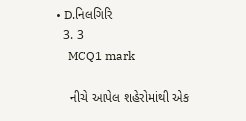• D.નિલગિરિ
  3. 3
    MCQ1 mark

    નીચે આપેલ શહેરોમાંથી એક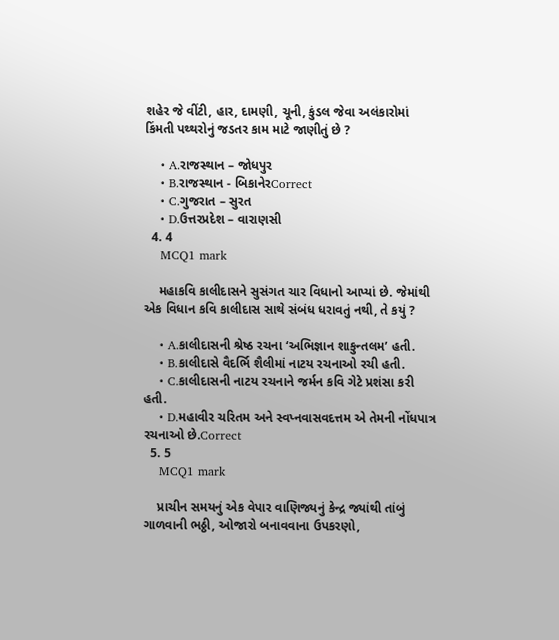શહેર જે વીંટી, હાર, દામણી, ચૂની, કુંડલ જેવા અલંકારોમાં કિંમતી પથ્થરોનું જડતર કામ માટે જાણીતું છે ?

    • A.રાજસ્થાન – જોધપુર
    • B.રાજસ્થાન - બિકાનેરCorrect
    • C.ગુજરાત – સુરત
    • D.ઉત્તરપ્રદેશ – વારાણસી
  4. 4
    MCQ1 mark

    મહાકવિ કાલીદાસને સુસંગત ચાર વિધાનો આપ્યાં છે. જેમાંથી એક વિધાન કવિ કાલીદાસ સાથે સંબંધ ધરાવતું નથી, તે કયું ?

    • A.કાલીદાસની શ્રેષ્ઠ રચના ‘અભિજ્ઞાન શાકુન્તલમ’ હતી.
    • B.કાલીદાસે વૈદર્ભિ શૈલીમાં નાટય રચનાઓ રચી હતી.
    • C.કાલીદાસની નાટય રચનાને જર્મન કવિ ગેટે પ્રશંસા કરી હતી.
    • D.મહાવીર ચરિતમ અને સ્વપ્નવાસવદત્તમ એ તેમની નોંધપાત્ર રચનાઓ છે.Correct
  5. 5
    MCQ1 mark

    પ્રાચીન સમયનું એક વેપાર વાણિજ્યનું કેન્દ્ર જ્યાંથી તાંબું ગાળવાની ભઠ્ઠી, ઓજારો બનાવવાના ઉપકરણો,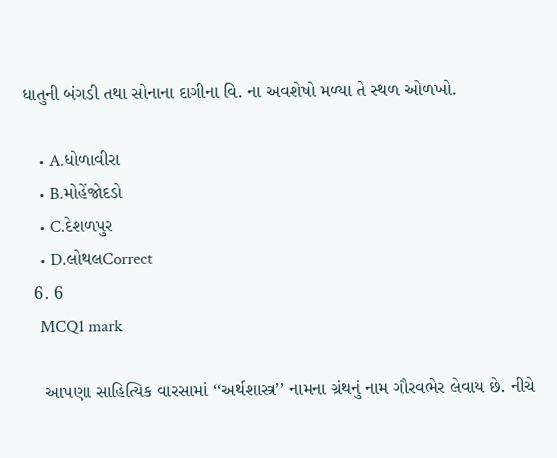ધાતુની બંગડી તથા સોનાના દાગીના વિ. ના અવશેષો મળ્યા તે સ્થળ ઓળખો.

    • A.ધોળાવીરા
    • B.મોહેંજોદડો
    • C.દેશળપુર
    • D.લોથલCorrect
  6. 6
    MCQ1 mark

    આપણા સાહિત્યિક વારસામાં ‘‘અર્થશાસ્ત્ર’’ નામના ગ્રંથનું નામ ગૌરવભેર લેવાય છે. નીચે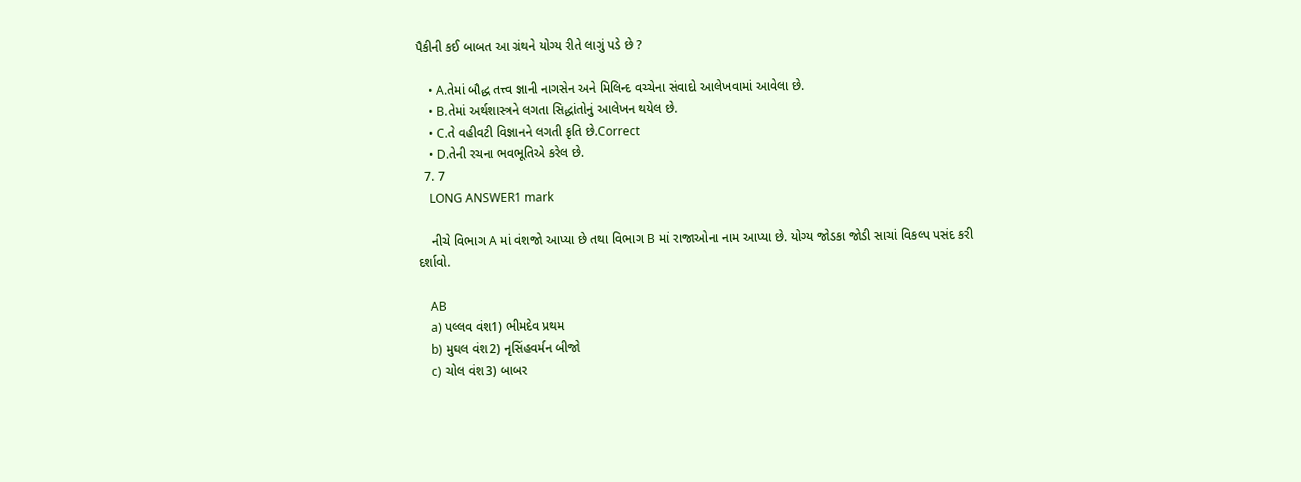પૈકીની કઈ બાબત આ ગ્રંથને યોગ્ય રીતે લાગું પડે છે ?

    • A.તેમાં બૌદ્ધ તત્ત્વ જ્ઞાની નાગસેન અને મિલિન્દ વચ્ચેના સંવાદો આલેખવામાં આવેલા છે.
    • B.તેમાં અર્થશાસ્ત્રને લગતા સિદ્ધાંતોનું આલેખન થયેલ છે.
    • C.તે વહીવટી વિજ્ઞાનને લગતી કૃતિ છે.Correct
    • D.તેની રચના ભવભૂતિએ કરેલ છે.
  7. 7
    LONG ANSWER1 mark

    નીચે વિભાગ A માં વંશજો આપ્યા છે તથા વિભાગ B માં રાજાઓના નામ આપ્યા છે. યોગ્ય જોડકા જોડી સાચાં વિકલ્પ પસંદ કરી દર્શાવો.

    AB
    a) પલ્લવ વંશ1) ભીમદેવ પ્રથમ
    b) મુઘલ વંશ2) નૃસિંહવર્મન બીજો
    c) ચોલ વંશ3) બાબર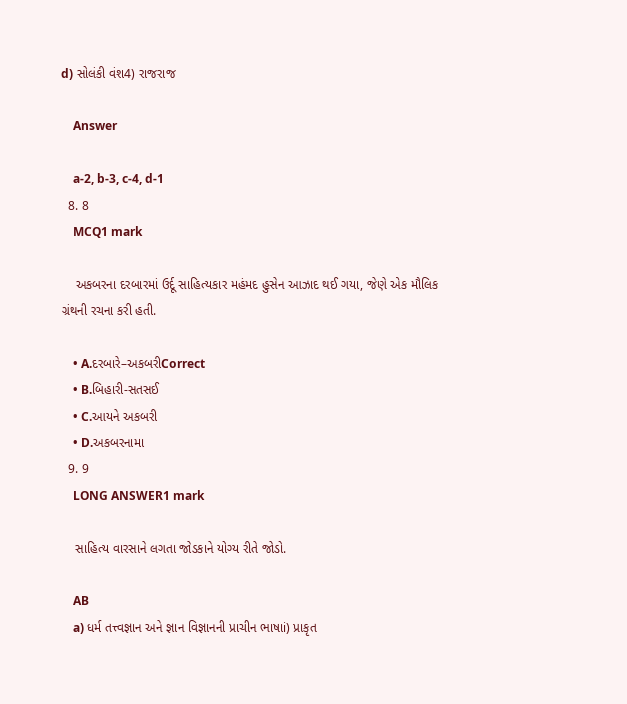d) સોલંકી વંશ4) રાજરાજ

    Answer

    a-2, b-3, c-4, d-1
  8. 8
    MCQ1 mark

    અકબરના દરબારમાં ઉર્દૂ સાહિત્યકાર મહંમદ હુસેન આઝાદ થઈ ગયા, જેણે એક મૌલિક ગ્રંથની રચના કરી હતી.

    • A.દરબારે–અકબરીCorrect
    • B.બિહારી-સતસઈ
    • C.આયને અકબરી
    • D.અકબરનામા
  9. 9
    LONG ANSWER1 mark

    સાહિત્ય વારસાને લગતા જોડકાને યોગ્ય રીતે જોડો.

    AB
    a) ધર્મ તત્ત્વજ્ઞાન અને જ્ઞાન વિજ્ઞાનની પ્રાચીન ભાષાi) પ્રાકૃત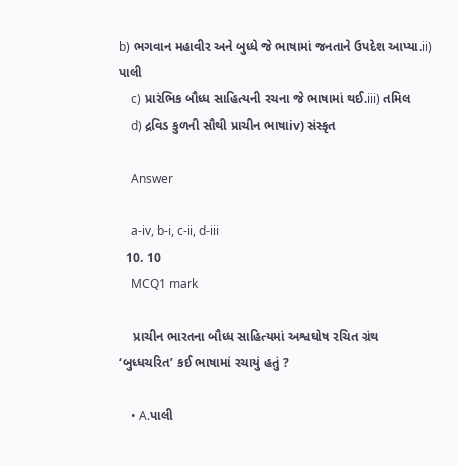b) ભગવાન મહાવીર અને બુધ્ધે જે ભાષામાં જનતાને ઉપદેશ આપ્યા.ii) પાલી
    c) પ્રારંભિક બૌધ્ધ સાહિત્યની રચના જે ભાષામાં થઈ.iii) તમિલ
    d) દ્રવિડ કુળની સૌથી પ્રાચીન ભાષાiv) સંસ્કૃત

    Answer

    a-iv, b-i, c-ii, d-iii
  10. 10
    MCQ1 mark

    પ્રાચીન ભારતના બૌધ્ધ સાહિત્યમાં અશ્વઘોષ રચિત ગ્રંથ ‘બુધ્ધચરિત’ કઈ ભાષામાં રચાયું હતું ?

    • A.પાલી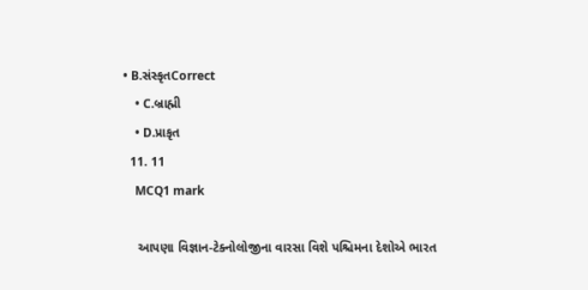• B.સંસ્કૃતCorrect
    • C.બ્રાહ્મી
    • D.પ્રાકૃત
  11. 11
    MCQ1 mark

    આપણા વિજ્ઞાન-ટેક્નોલોજીના વારસા વિશે પશ્ચિમના દેશોએ ભારત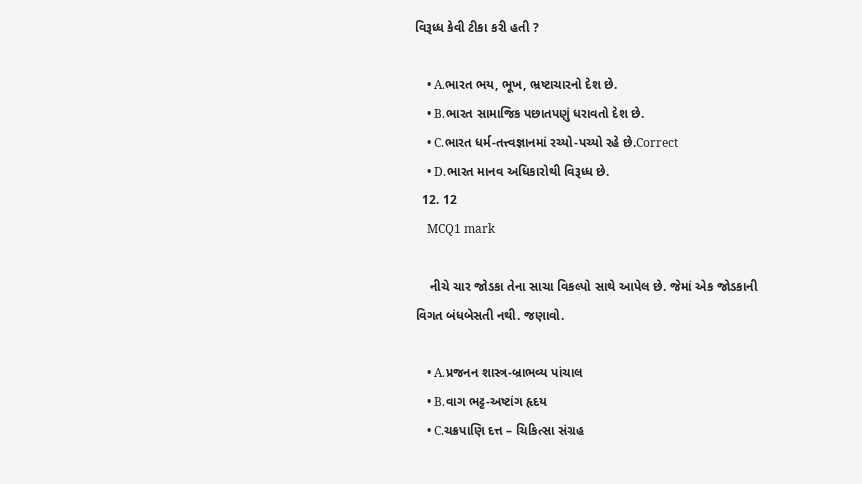વિરૂધ્ધ કેવી ટીકા કરી હતી ?

    • A.ભારત ભય, ભૂખ, ભ્રષ્ટાચારનો દેશ છે.
    • B.ભારત સામાજિક પછાતપણું ધરાવતો દેશ છે.
    • C.ભારત ધર્મ-તત્ત્વજ્ઞાનમાં રચ્યો-પચ્યો રહે છે.Correct
    • D.ભારત માનવ અધિકારોથી વિરૂધ્ધ છે.
  12. 12
    MCQ1 mark

    નીચે ચાર જોડકા તેના સાચા વિકલ્પો સાથે આપેલ છે. જેમાં એક જોડકાની વિગત બંધબેસતી નથી. જણાવો.

    • A.પ્રજનન શાસ્ત્ર-બ્રાભવ્ય પાંચાલ
    • B.વાગ ભટ્ટ-અષ્ટાંગ હૃદય
    • C.ચક્રપાણિ દત્ત – ચિકિત્સા સંગ્રહ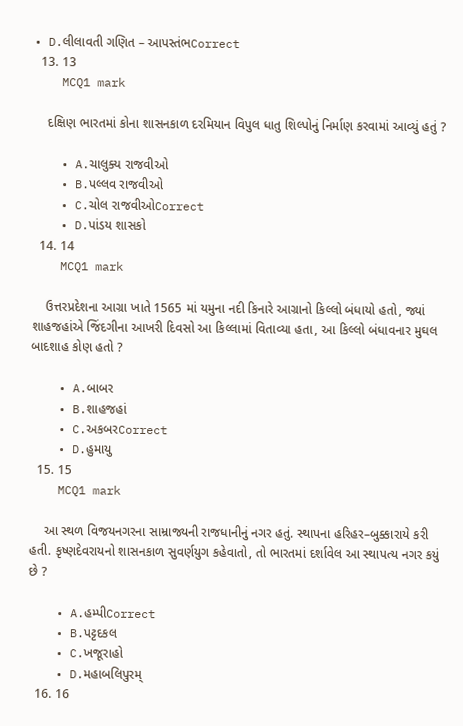• D.લીલાવતી ગણિત – આપસ્તંભCorrect
  13. 13
    MCQ1 mark

    દક્ષિણ ભારતમાં કોના શાસનકાળ દરમિયાન વિપુલ ધાતુ શિલ્પોનું નિર્માણ કરવામાં આવ્યું હતું ?

    • A.ચાલુક્ય રાજવીઓ
    • B.પલ્લવ રાજવીઓ
    • C.ચોલ રાજવીઓCorrect
    • D.પાંડય શાસકો
  14. 14
    MCQ1 mark

    ઉત્તરપ્રદેશના આગ્રા ખાતે 1565 માં યમુના નદી કિનારે આગ્રાનો કિલ્લો બંધાયો હતો, જ્યાં શાહજહાંએ જિંદગીના આખરી દિવસો આ કિલ્લામાં વિતાવ્યા હતા, આ કિલ્લો બંધાવનાર મુઘલ બાદશાહ કોણ હતો ?

    • A.બાબર
    • B.શાહજહાં
    • C.અકબરCorrect
    • D.હુમાયુ
  15. 15
    MCQ1 mark

    આ સ્થળ વિજયનગરના સામ્રાજ્યની રાજધાનીનું નગર હતું. સ્થાપના હરિહર–બુક્કારાયે કરી હતી. કૃષ્ણદેવરાયનો શાસનકાળ સુવર્ણયુગ કહેવાતો, તો ભારતમાં દર્શાવેલ આ સ્થાપત્ય નગર કયું છે ?

    • A.હમ્પીCorrect
    • B.પટ્ટદકલ
    • C.ખજૂરાહો
    • D.મહાબલિપુરમ્
  16. 16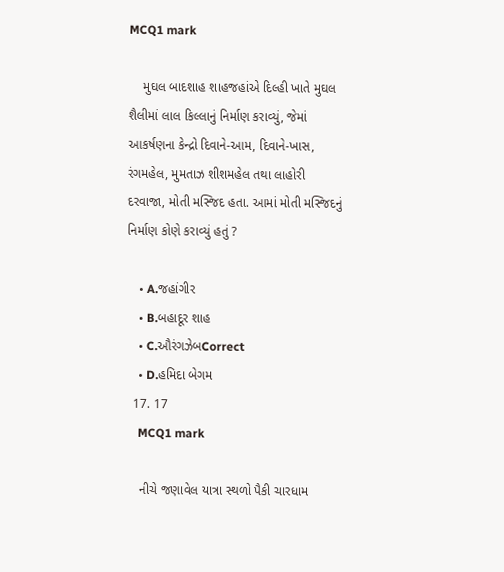MCQ1 mark

    મુઘલ બાદશાહ શાહજહાંએ દિલ્હી ખાતે મુઘલ શૈલીમાં લાલ કિલ્લાનું નિર્માણ કરાવ્યું, જેમાં આકર્ષણના કેન્દ્રો દિવાને-આમ, દિવાને-ખાસ, રંગમહેલ, મુમતાઝ શીશમહેલ તથા લાહોરી દરવાજા, મોતી મસ્જિદ હતા. આમાં મોતી મસ્જિદનું નિર્માણ કોણે કરાવ્યું હતું ?

    • A.જહાંગીર
    • B.બહાદૂર શાહ
    • C.ઔરંગઝેબCorrect
    • D.હમિદા બેગમ
  17. 17
    MCQ1 mark

    નીચે જણાવેલ યાત્રા સ્થળો પૈકી ચારધામ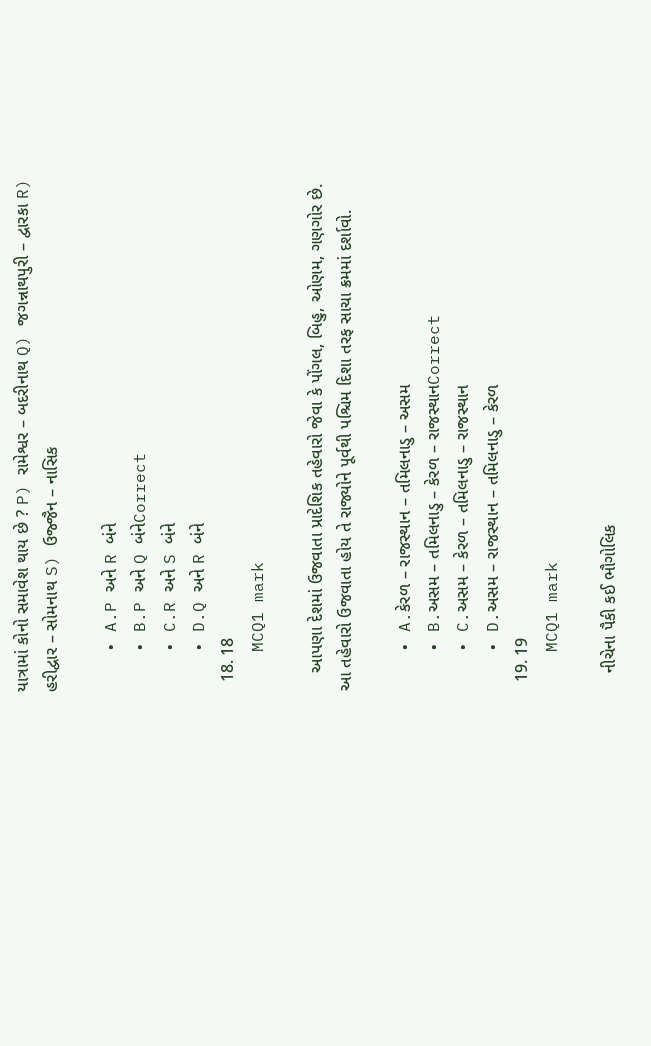યાત્રામાં કોનો સમાવેશ થાય છે ? P) રામેશ્વર – બદરીનાથ Q) જગન્નાથપુરી – દ્વારકા R) હરીદ્વાર – સોમનાથ S) ઉજ્જૈન – નાસિક

    • A.P અને R બંને
    • B.P અને Q બંનેCorrect
    • C.R અને S બંને
    • D.Q અને R બંને
  18. 18
    MCQ1 mark

    આપણા દેશમાં ઉજવાતા પ્રાદેશિક તહેવારો જેવા કે પોંગલ, બિહુ, ઓણમ, ગણગોર છે. આ તહેવારો ઉજવાતા હોય તે રાજ્યોને પૂર્વથી પશ્ચિમ દિશા તરફ સાચા ક્રમમાં દર્શાવો.

    • A.કેરળ – રાજસ્થાન – તમિલનાડુ – અસમ
    • B.અસમ – તમિલનાડુ – કેરળ – રાજસ્થાનCorrect
    • C.અસમ – કેરળ – તમિલનાડુ – રાજસ્થાન
    • D.અસમ – રાજસ્થાન – તમિલનાડુ – કેરળ
  19. 19
    MCQ1 mark

    નીચેના પૈકી કઈ ભૌગોલિક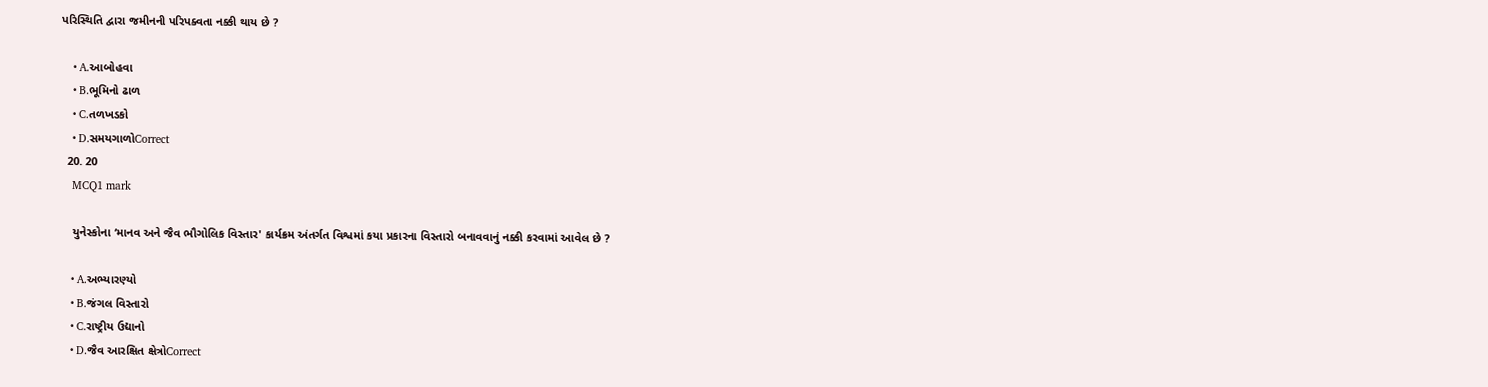પરિસ્થિતિ દ્વારા જમીનની પરિપક્વતા નક્કી થાય છે ?

    • A.આબોહવા
    • B.ભૂમિનો ઢાળ
    • C.તળખડકો
    • D.સમયગાળોCorrect
  20. 20
    MCQ1 mark

    યુનેસ્કોના ‘માનવ અને જૈવ ભૌગોલિક વિસ્તાર' કાર્યક્રમ અંતર્ગત વિશ્વમાં કયા પ્રકારના વિસ્તારો બનાવવાનું નક્કી કરવામાં આવેલ છે ?

    • A.અભ્યારણ્યો
    • B.જંગલ વિસ્તારો
    • C.રાષ્ટ્રીય ઉદ્યાનો
    • D.જૈવ આરક્ષિત ક્ષેત્રોCorrect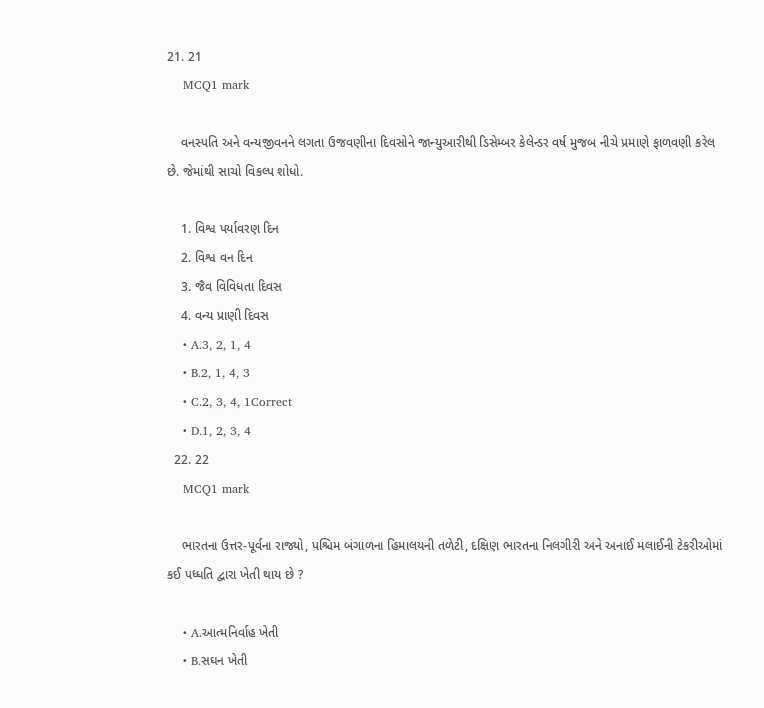21. 21
    MCQ1 mark

    વનસ્પતિ અને વન્યજીવનને લગતા ઉજવણીના દિવસોને જાન્યુઆરીથી ડિસેમ્બર કેલેન્ડર વર્ષ મુજબ નીચે પ્રમાણે ફાળવણી કરેલ છે. જેમાંથી સાચો વિકલ્પ શોધો.

    1. વિશ્વ પર્યાવરણ દિન
    2. વિશ્વ વન દિન
    3. જૈવ વિવિધતા દિવસ
    4. વન્ય પ્રાણી દિવસ
    • A.3, 2, 1, 4
    • B.2, 1, 4, 3
    • C.2, 3, 4, 1Correct
    • D.1, 2, 3, 4
  22. 22
    MCQ1 mark

    ભારતના ઉત્તર-પૂર્વના રાજ્યો, પશ્ચિમ બંગાળના હિમાલયની તળેટી, દક્ષિણ ભારતના નિલગીરી અને અનાઈ મલાઈની ટેકરીઓમાં કઈ પધ્ધતિ દ્વારા ખેતી થાય છે ?

    • A.આત્મનિર્વાહ ખેતી
    • B.સઘન ખેતી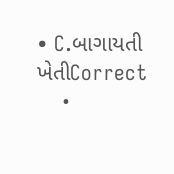• C.બાગાયતી ખેતીCorrect
    •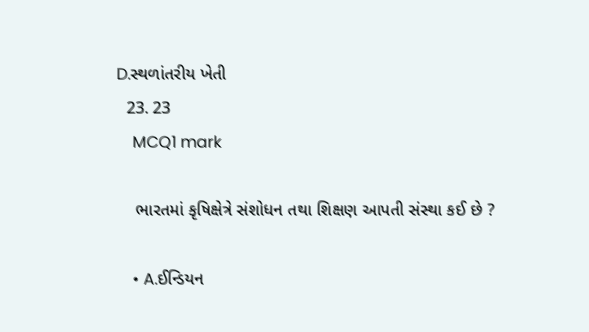D.સ્થળાંતરીય ખેતી
  23. 23
    MCQ1 mark

    ભારતમાં કૃષિક્ષેત્રે સંશોધન તથા શિક્ષણ આપતી સંસ્થા કઈ છે ?

    • A.ઈન્ડિયન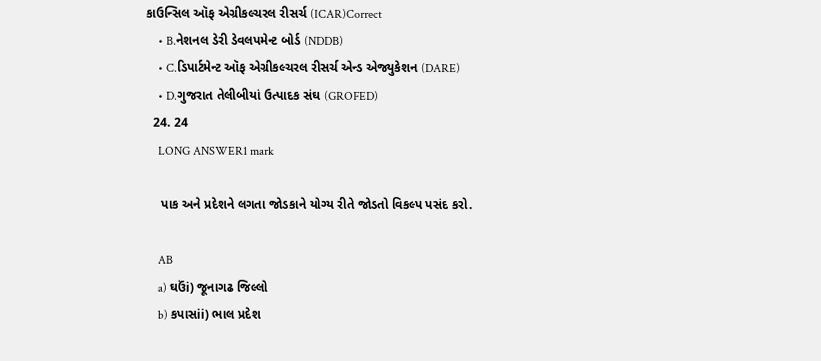કાઉન્સિલ ઑફ એગ્રીકલ્ચરલ રીસર્ચ (ICAR)Correct
    • B.નેશનલ ડેરી ડેવલપમેન્ટ બોર્ડ (NDDB)
    • C.ડિપાર્ટમેન્ટ ઑફ એગ્રીકલ્ચરલ રીસર્ચ એન્ડ એજ્યુકેશન (DARE)
    • D.ગુજરાત તેલીબીયાં ઉત્પાદક સંઘ (GROFED)
  24. 24
    LONG ANSWER1 mark

    પાક અને પ્રદેશને લગતા જોડકાને યોગ્ય રીતે જોડતો વિકલ્પ પસંદ કરો.

    AB
    a) ઘઉંi) જૂનાગઢ જિલ્લો
    b) કપાસii) ભાલ પ્રદેશ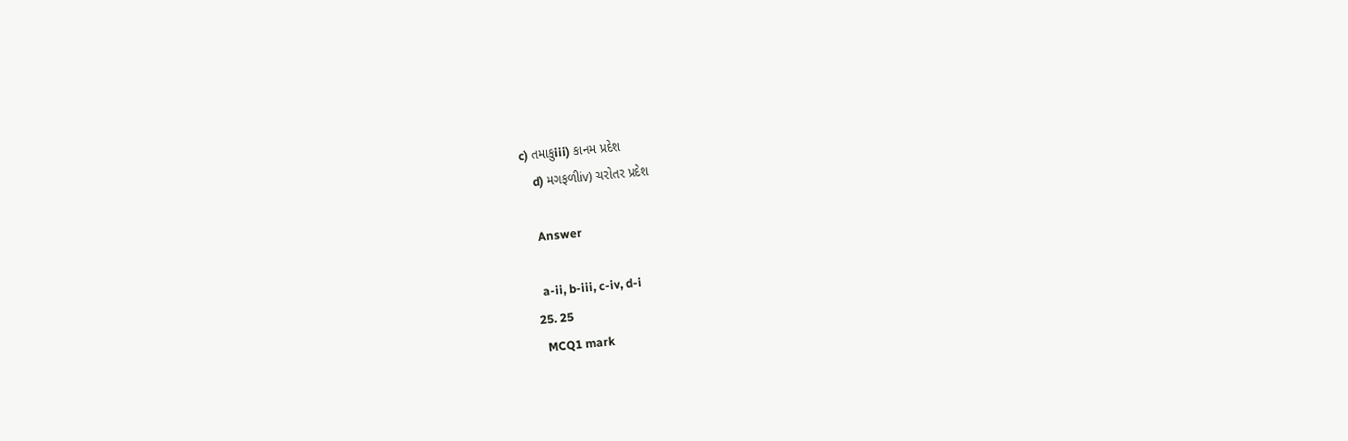c) તમાકુiii) કાનમ પ્રદેશ
    d) મગફળીiv) ચરોતર પ્રદેશ

    Answer

    a-ii, b-iii, c-iv, d-i
  25. 25
    MCQ1 mark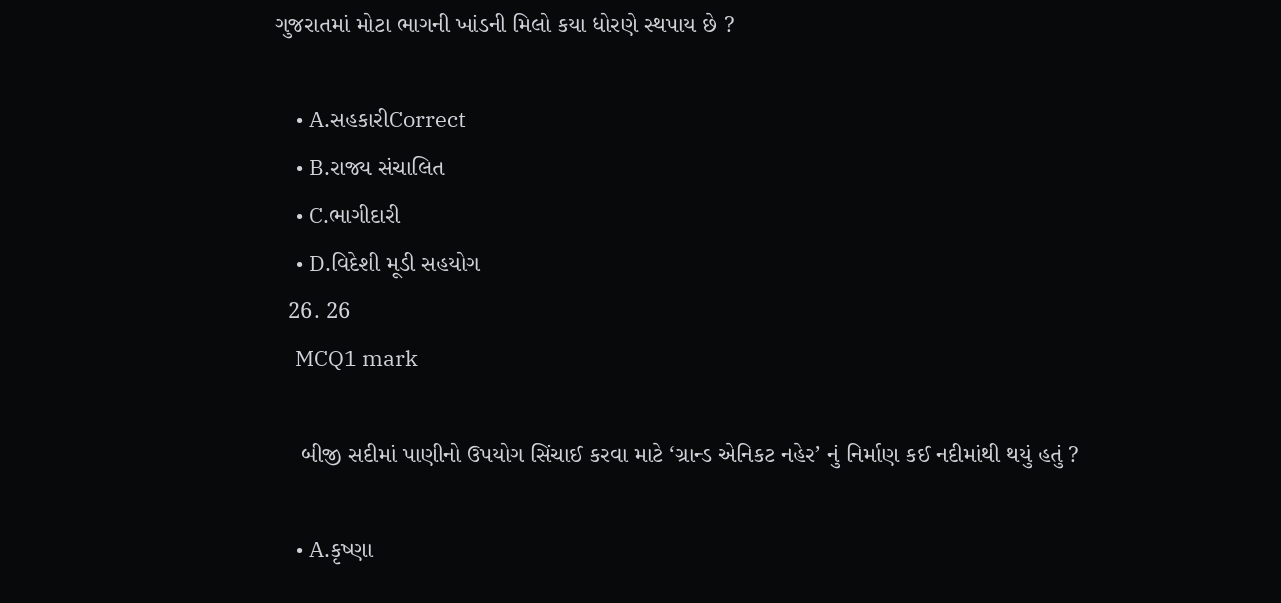ગુજરાતમાં મોટા ભાગની ખાંડની મિલો કયા ધોરણે સ્થપાય છે ?

    • A.સહકારીCorrect
    • B.રાજ્ય સંચાલિત
    • C.ભાગીદારી
    • D.વિદેશી મૂડી સહયોગ
  26. 26
    MCQ1 mark

    બીજી સદીમાં પાણીનો ઉપયોગ સિંચાઈ કરવા માટે ‘ગ્રાન્ડ એનિકટ નહેર’ નું નિર્માણ કઈ નદીમાંથી થયું હતું ?

    • A.કૃષ્ણા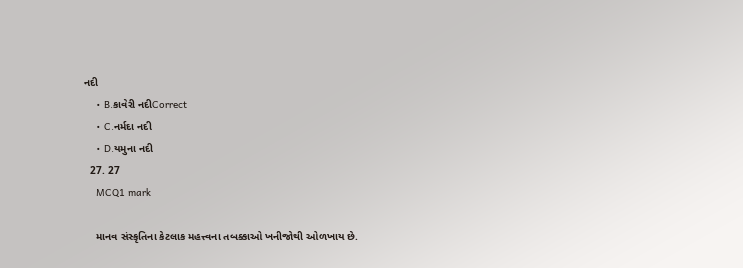નદી
    • B.કાવેરી નદીCorrect
    • C.નર્મદા નદી
    • D.યમુના નદી
  27. 27
    MCQ1 mark

    માનવ સંસ્કૃતિના કેટલાક મહત્ત્વના તબક્કાઓ ખનીજોથી ઓળખાય છે.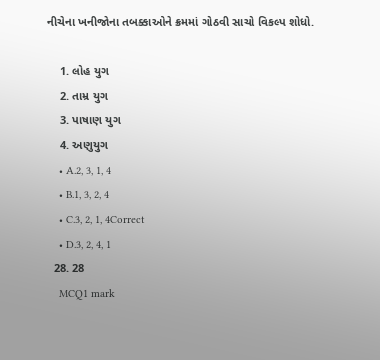નીચેના ખનીજોના તબક્કાઓને ક્રમમાં ગોઠવી સાચો વિકલ્પ શોધો.

    1. લોહ યુગ
    2. તામ્ર યુગ
    3. પાષાણ યુગ
    4. અણુયુગ
    • A.2, 3, 1, 4
    • B.1, 3, 2, 4
    • C.3, 2, 1, 4Correct
    • D.3, 2, 4, 1
  28. 28
    MCQ1 mark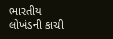ભારતીય લોખંડની કાચી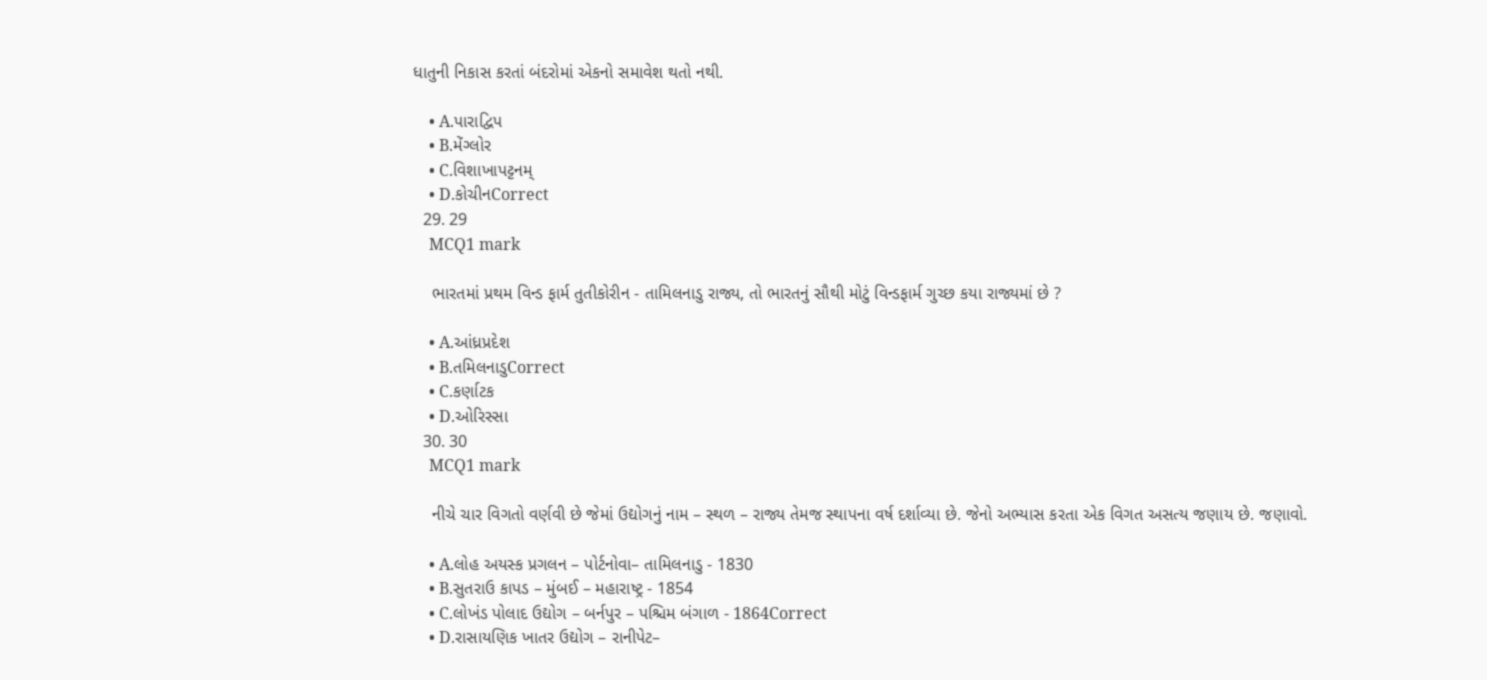ધાતુની નિકાસ કરતાં બંદરોમાં એકનો સમાવેશ થતો નથી.

    • A.પારાદ્વિપ
    • B.મેંગ્લોર
    • C.વિશાખાપટ્ટનમ્
    • D.કોચીનCorrect
  29. 29
    MCQ1 mark

    ભારતમાં પ્રથમ વિન્ડ ફાર્મ તુતીકોરીન - તામિલનાડુ રાજ્ય, તો ભારતનું સૌથી મોટું વિન્ડફાર્મ ગુચ્છ કયા રાજ્યમાં છે ?

    • A.આંધ્રપ્રદેશ
    • B.તમિલનાડુCorrect
    • C.કર્ણાટક
    • D.ઓરિસ્સા
  30. 30
    MCQ1 mark

    નીચે ચાર વિગતો વર્ણવી છે જેમાં ઉદ્યોગનું નામ – સ્થળ – રાજ્ય તેમજ સ્થાપના વર્ષ દર્શાવ્યા છે. જેનો અભ્યાસ કરતા એક વિગત અસત્ય જણાય છે. જણાવો.

    • A.લોહ અયસ્ક પ્રગલન – પોર્ટનોવા– તામિલનાડુ - 1830
    • B.સુતરાઉ કાપડ – મુંબઈ – મહારાષ્ટ્ર - 1854
    • C.લોખંડ પોલાદ ઉદ્યોગ – બર્નપુર – પશ્ચિમ બંગાળ - 1864Correct
    • D.રાસાયણિક ખાતર ઉદ્યોગ – રાનીપેટ–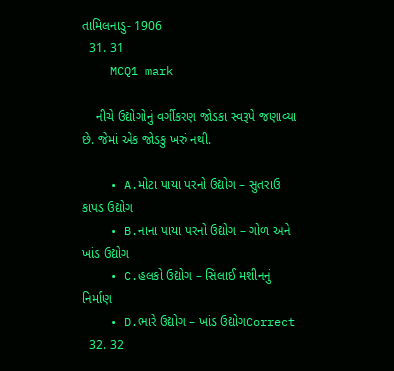તામિલનાડુ- 1906
  31. 31
    MCQ1 mark

    નીચે ઉદ્યોગોનું વર્ગીકરણ જોડકા સ્વરૂપે જણાવ્યા છે. જેમાં એક જોડકુ ખરું નથી.

    • A.મોટા પાયા પરનો ઉદ્યોગ – સુતરાઉ કાપડ ઉદ્યોગ
    • B.નાના પાયા પરનો ઉદ્યોગ – ગોળ અને ખાંડ ઉદ્યોગ
    • C.હલકો ઉદ્યોગ – સિલાઈ મશીનનું નિર્માણ
    • D.ભારે ઉદ્યોગ – ખાંડ ઉદ્યોગCorrect
  32. 32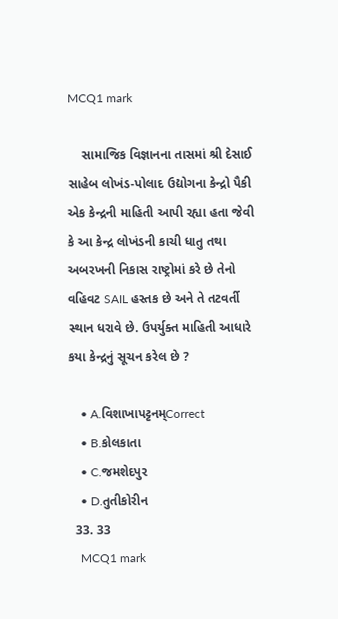MCQ1 mark

    સામાજિક વિજ્ઞાનના તાસમાં શ્રી દેસાઈ સાહેબ લોખંડ-પોલાદ ઉદ્યોગના કેન્દ્રો પૈકી એક કેન્દ્રની માહિતી આપી રહ્યા હતા જેવી કે આ કેન્દ્ર લોખંડની કાચી ધાતુ તથા અબરખની નિકાસ રાષ્ટ્રોમાં કરે છે તેનો વહિવટ SAIL હસ્તક છે અને તે તટવર્તી સ્થાન ધરાવે છે. ઉપર્યુક્ત માહિતી આધારે કયા કેન્દ્રનું સૂચન કરેલ છે ?

    • A.વિશાખાપટ્ટનમ્Correct
    • B.કોલકાતા
    • C.જમશેદપુર
    • D.તુતીકોરીન
  33. 33
    MCQ1 mark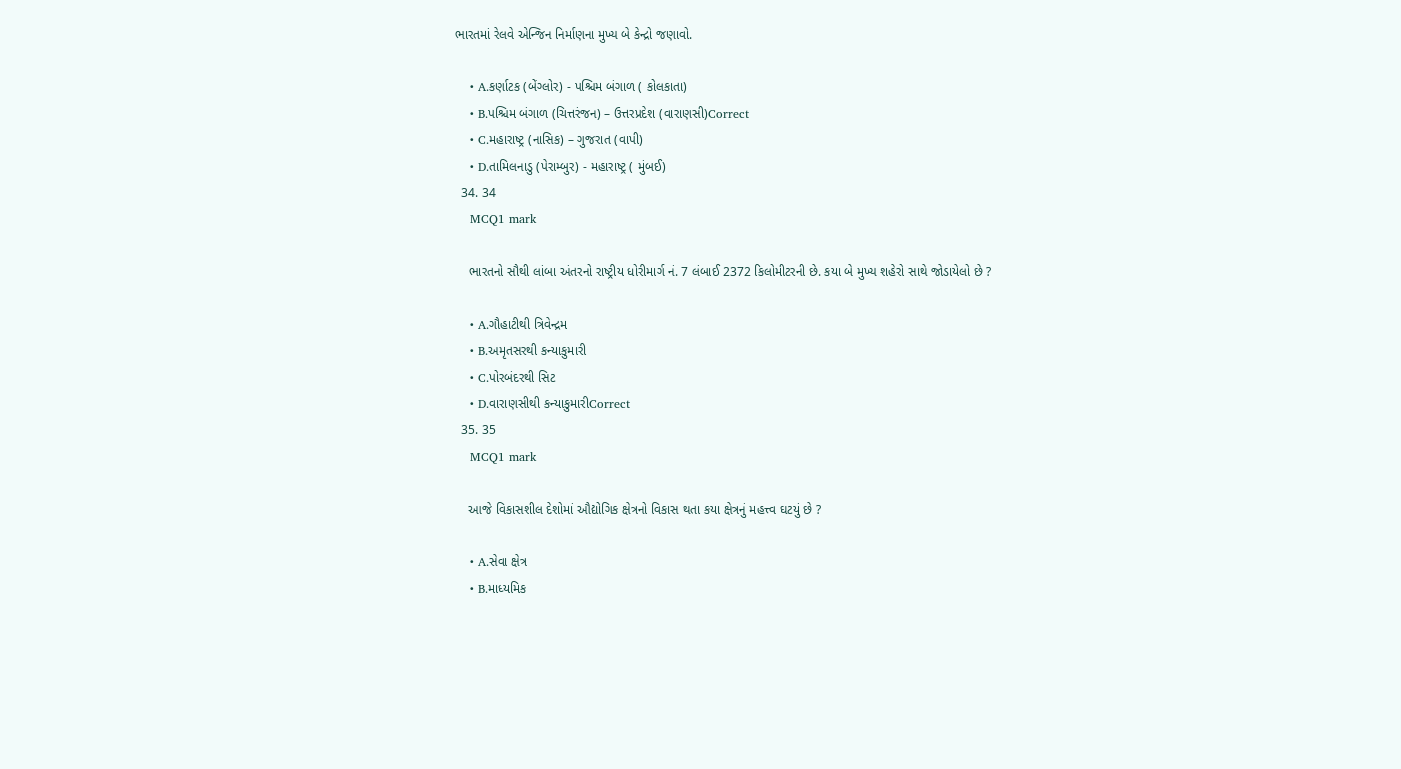ભારતમાં રેલવે એન્જિન નિર્માણના મુખ્ય બે કેન્દ્રો જણાવો.

    • A.કર્ણાટક (બેંગ્લોર) - પશ્ચિમ બંગાળ ( કોલકાતા)
    • B.પશ્ચિમ બંગાળ (ચિત્તરંજન) – ઉત્તરપ્રદેશ (વારાણસી)Correct
    • C.મહારાષ્ટ્ર (નાસિક) – ગુજરાત (વાપી)
    • D.તામિલનાડુ (પેરામ્બુર) - મહારાષ્ટ્ર ( મુંબઈ)
  34. 34
    MCQ1 mark

    ભારતનો સૌથી લાંબા અંતરનો રાષ્ટ્રીય ધોરીમાર્ગ નં. 7 લંબાઈ 2372 કિલોમીટરની છે. કયા બે મુખ્ય શહેરો સાથે જોડાયેલો છે ?

    • A.ગૌહાટીથી ત્રિવેન્દ્રમ
    • B.અમૃતસરથી કન્યાકુમારી
    • C.પોરબંદરથી સિટ
    • D.વારાણસીથી કન્યાકુમારીCorrect
  35. 35
    MCQ1 mark

    આજે વિકાસશીલ દેશોમાં ઔદ્યોગિક ક્ષેત્રનો વિકાસ થતા કયા ક્ષેત્રનું મહત્ત્વ ઘટયું છે ?

    • A.સેવા ક્ષેત્ર
    • B.માધ્યમિક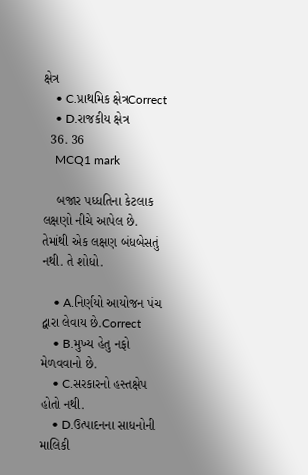ક્ષેત્ર
    • C.પ્રાથમિક ક્ષેત્રCorrect
    • D.રાજકીય ક્ષેત્ર
  36. 36
    MCQ1 mark

    બજાર પધ્ધતિના કેટલાક લક્ષણો નીચે આપેલ છે. તેમાંથી એક લક્ષણ બંધબેસતું નથી. તે શોધો.

    • A.નિર્ણયો આયોજન પંચ દ્વારા લેવાય છે.Correct
    • B.મુખ્ય હેતુ નફો મેળવવાનો છે.
    • C.સરકારનો હસ્તક્ષેપ હોતો નથી.
    • D.ઉત્પાદનના સાધનોની માલિકી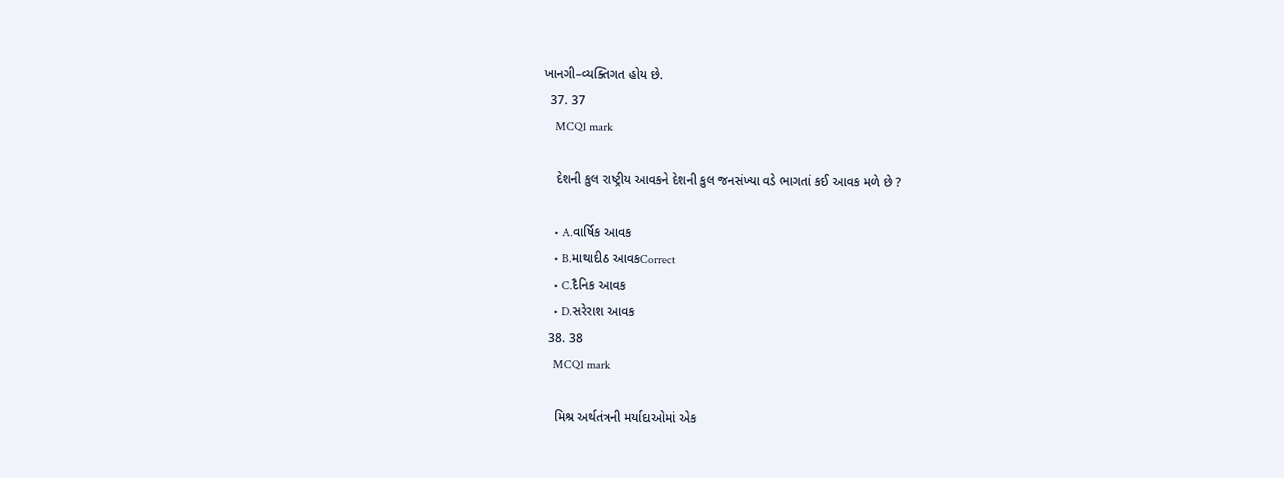ખાનગી–વ્યક્તિગત હોય છે.
  37. 37
    MCQ1 mark

    દેશની કુલ રાષ્ટ્રીય આવકને દેશની કુલ જનસંખ્યા વડે ભાગતાં કઈ આવક મળે છે ?

    • A.વાર્ષિક આવક
    • B.માથાદીઠ આવકCorrect
    • C.દૈનિક આવક
    • D.સરેરાશ આવક
  38. 38
    MCQ1 mark

    મિશ્ર અર્થતંત્રની મર્યાદાઓમાં એક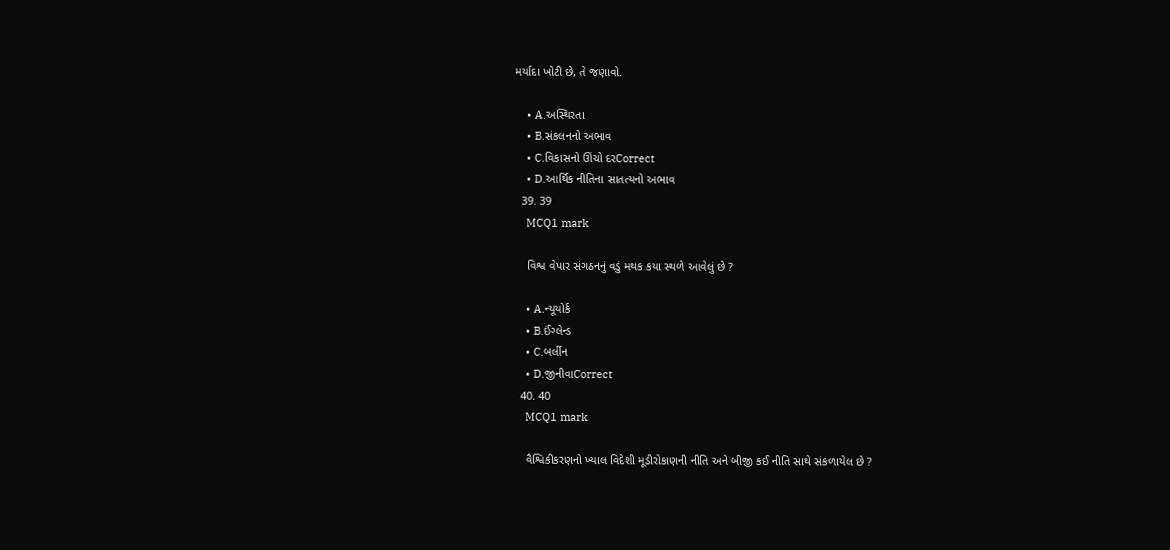મર્યાદા ખોટી છે, તે જણાવો.

    • A.અસ્થિરતા
    • B.સંકલનનો અભાવ
    • C.વિકાસનો ઊંચો દરCorrect
    • D.આર્થિક નીતિના સાતત્યનો અભાવ
  39. 39
    MCQ1 mark

    વિશ્વ વેપાર સંગઠનનું વડું મથક કયા સ્થળે આવેલું છે ?

    • A.ન્યૂયોર્ક
    • B.ઈંગ્લેન્ડ
    • C.બર્લીન
    • D.જીનીવાCorrect
  40. 40
    MCQ1 mark

    વૈશ્વિકીકરણનો ખ્યાલ વિદેશી મૂડીરોકાણની નીતિ અને બીજી કઈ નીતિ સાથે સંકળાયેલ છે ?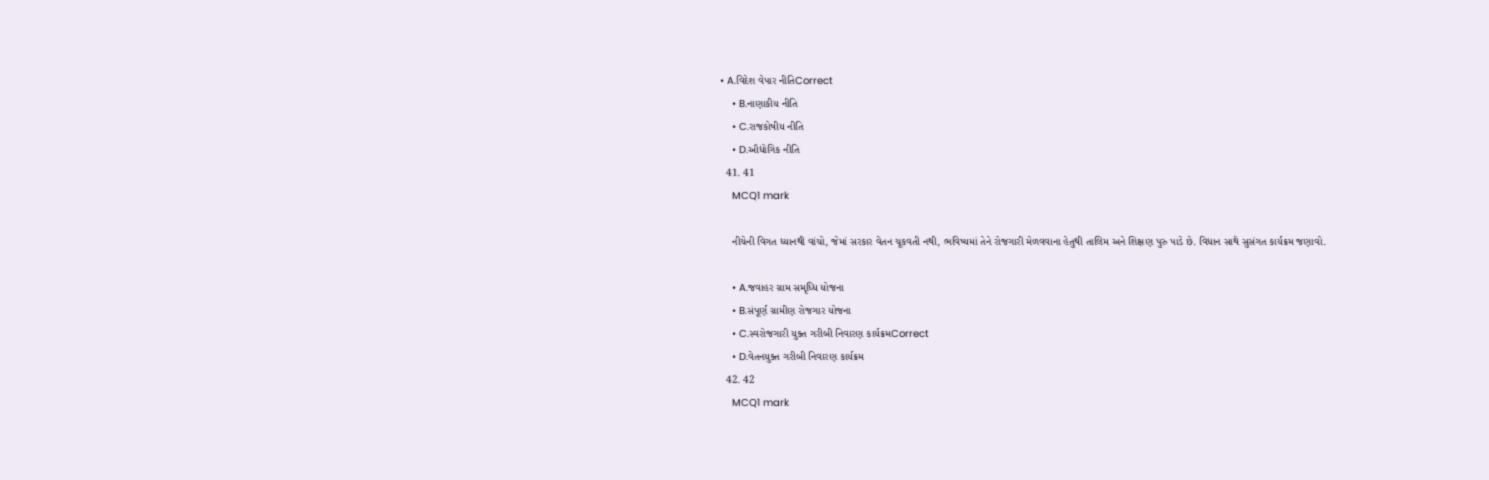• A.વિદેશ વેપાર નીતિCorrect
    • B.નાણાકીય નીતિ
    • C.રાજકોષીય નીતિ
    • D.ઔદ્યોગિક નીતિ
  41. 41
    MCQ1 mark

    નીચેની વિગત ધ્યાનથી વાંચો, જેમાં સરકાર વેતન ચૂકવતી નથી, ભવિષ્યમાં તેને રોજગારી મેળવવાના હેતુથી તાલિમ અને શિક્ષણ પુરુ પાડે છે. વિધાન સાથે સુસંગત કાર્યક્રમ જણાવો.

    • A.જવાહર ગ્રામ સમૃધ્ધિ યોજના
    • B.સંપૂર્ણ ગ્રામીણ રોજગાર યોજના
    • C.સ્વરોજગારી યુક્ત ગરીબી નિવારણ કાર્યક્રમCorrect
    • D.વેતનયુક્ત ગરીબી નિવારણ કાર્યક્રમ
  42. 42
    MCQ1 mark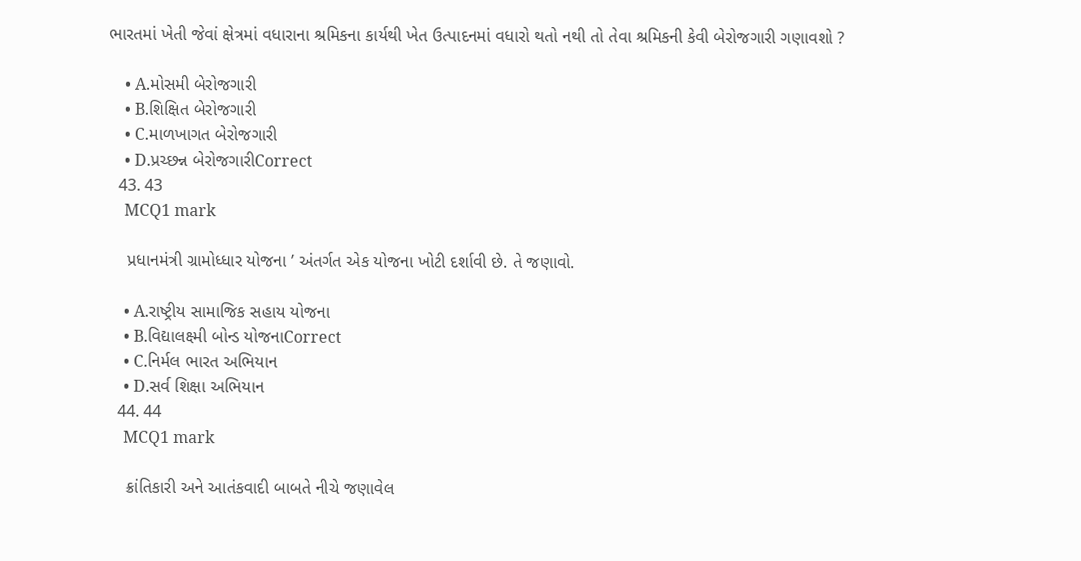ભારતમાં ખેતી જેવાં ક્ષેત્રમાં વધારાના શ્રમિકના કાર્યથી ખેત ઉત્પાદનમાં વધારો થતો નથી તો તેવા શ્રમિકની કેવી બેરોજગારી ગણાવશો ?

    • A.મોસમી બેરોજગારી
    • B.શિક્ષિત બેરોજગારી
    • C.માળખાગત બેરોજગારી
    • D.પ્રચ્છન્ન બેરોજગારીCorrect
  43. 43
    MCQ1 mark

    પ્રધાનમંત્રી ગ્રામોધ્ધાર યોજના ’ અંતર્ગત એક યોજના ખોટી દર્શાવી છે. તે જણાવો.

    • A.રાષ્ટ્રીય સામાજિક સહાય યોજના
    • B.વિદ્યાલક્ષ્મી બોન્ડ યોજનાCorrect
    • C.નિર્મલ ભારત અભિયાન
    • D.સર્વ શિક્ષા અભિયાન
  44. 44
    MCQ1 mark

    ક્રાંતિકારી અને આતંકવાદી બાબતે નીચે જણાવેલ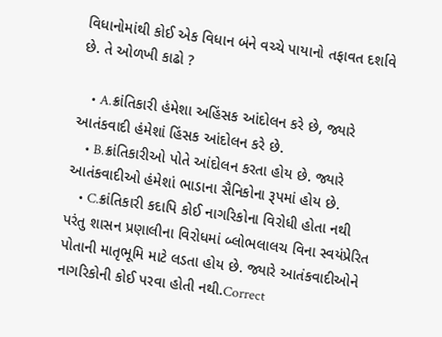વિધાનોમાંથી કોઈ એક વિધાન બંને વચ્ચે પાયાનો તફાવત દર્શાવે છે. તે ઓળખી કાઢો ?

    • A.ક્રાંતિકારી હંમેશા અહિંસક આંદોલન કરે છે, જ્યારે આતંકવાદી હંમેશાં હિંસક આંદોલન કરે છે.
    • B.ક્રાંતિકારીઓ પોતે આંદોલન કરતા હોય છે. જ્યારે આતંકવાદીઓ હંમેશાં ભાડાના સૈનિકોના રૂપમાં હોય છે.
    • C.ક્રાંતિકારી કદાપિ કોઈ નાગરિકોના વિરોધી હોતા નથી પરંતુ શાસન પ્રણાલીના વિરોધમાં બ્લોભલાલચ વિના સ્વયંપ્રેરિત પોતાની માતૃભૂમિ માટે લડતા હોય છે. જ્યારે આતંકવાદીઓને નાગરિકોની કોઈ પરવા હોતી નથી.Correct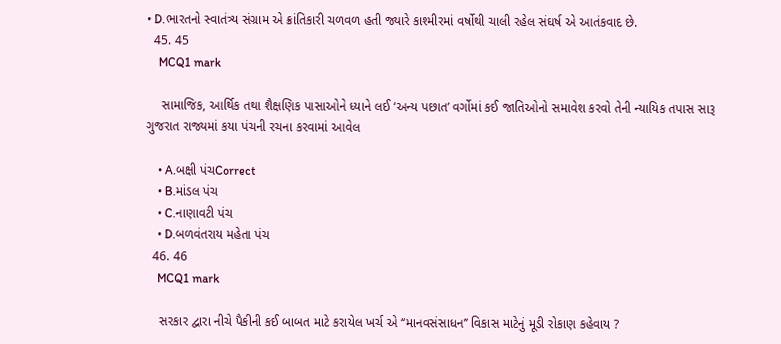• D.ભારતનો સ્વાતંત્ર્ય સંગ્રામ એ ક્રાંતિકારી ચળવળ હતી જ્યારે કાશ્મીરમાં વર્ષોથી ચાલી રહેલ સંઘર્ષ એ આતંકવાદ છે.
  45. 45
    MCQ1 mark

    સામાજિક, આર્થિક તથા શૈક્ષણિક પાસાઓને ધ્યાને લઈ ‘અન્ય પછાત’ વર્ગોમાં કઈ જાતિઓનો સમાવેશ કરવો તેની ન્યાયિક તપાસ સારૂ ગુજરાત રાજ્યમાં કયા પંચની રચના કરવામાં આવેલ

    • A.બક્ષી પંચCorrect
    • B.માંડલ પંચ
    • C.નાણાવટી પંચ
    • D.બળવંતરાય મહેતા પંચ
  46. 46
    MCQ1 mark

    સરકાર દ્વારા નીચે પૈકીની કઈ બાબત માટે કરાયેલ ખર્ચ એ ‘‘માનવસંસાધન’’ વિકાસ માટેનું મૂડી રોકાણ કહેવાય ?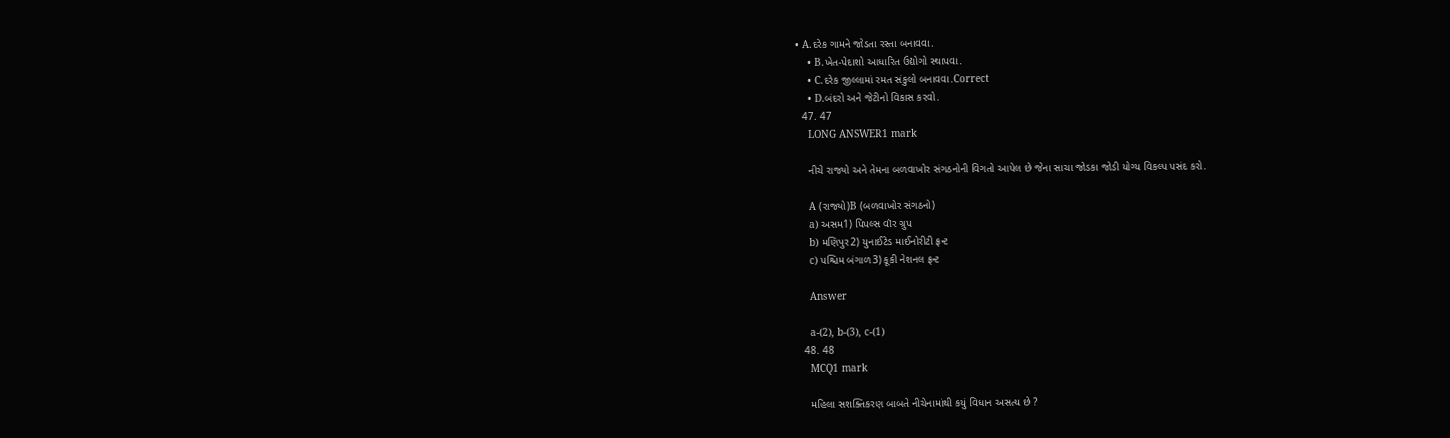• A.દરેક ગામને જોડતા રસ્તા બનાવવા.
    • B.ખેત-પેદાશો આધારિત ઉદ્યોગો સ્થાપવા.
    • C.દરેક જીલ્લામાં રમત સંકુલો બનાવવા.Correct
    • D.બંદરો અને જેટીનો વિકાસ કરવો.
  47. 47
    LONG ANSWER1 mark

    નીચે રાજ્યો અને તેમના બળવાખોર સંગઠનોની વિગતો આપેલ છે જેના સાચા જોડકા જોડી યોગ્ય વિકલ્પ પસંદ કરો.

    A (રાજ્યો)B (બળવાખોર સંગઠનો)
    a) અસમ1) પિપલ્સ વૉર ગ્રુપ
    b) મણિપુર2) યુનાઈટેડ માઈનોરીટી ફ્રન્ટ
    c) પશ્ચિમ બંગાળ3) કૂકી નેશનલ ફ્રન્ટ

    Answer

    a-(2), b-(3), c-(1)
  48. 48
    MCQ1 mark

    મહિલા સશક્તિકરણ બાબતે નીચેનામાંથી કયું વિધાન અસત્ય છે ?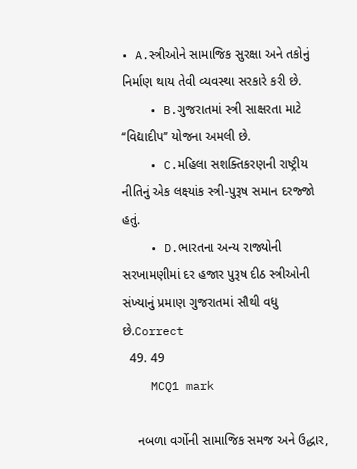• A.સ્ત્રીઓને સામાજિક સુરક્ષા અને તકોનું નિર્માણ થાય તેવી વ્યવસ્થા સરકારે કરી છે.
    • B.ગુજરાતમાં સ્ત્રી સાક્ષરતા માટે ‘‘વિદ્યાદીપ’’ યોજના અમલી છે.
    • C.મહિલા સશક્તિકરણની રાષ્ટ્રીય નીતિનું એક લક્ષ્યાંક સ્ત્રી-પુરૂષ સમાન દરજ્જો હતું.
    • D.ભારતના અન્ય રાજ્યોની સરખામણીમાં દર હજાર પુરૂષ દીઠ સ્ત્રીઓની સંખ્યાનું પ્રમાણ ગુજરાતમાં સૌથી વધુ છે.Correct
  49. 49
    MCQ1 mark

    નબળા વર્ગોની સામાજિક સમજ અને ઉદ્ધાર,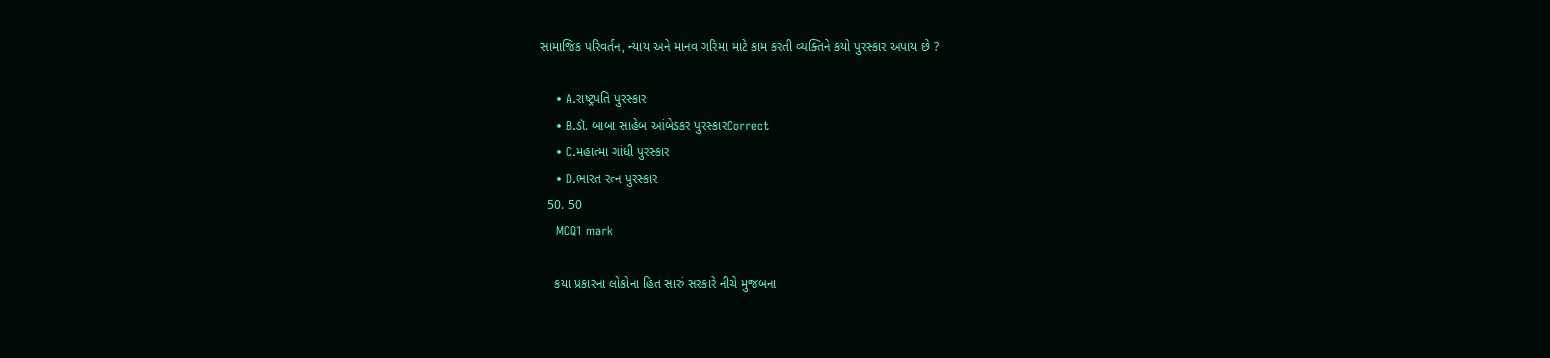સામાજિક પરિવર્તન, ન્યાય અને માનવ ગરિમા માટે કામ કરતી વ્યક્તિને કયો પુરસ્કાર અપાય છે ?

    • A.રાષ્ટ્રપતિ પુરસ્કાર
    • B.ડૉ. બાબા સાહેબ આંબેડકર પુરસ્કારCorrect
    • C.મહાત્મા ગાંધી પુરસ્કાર
    • D.ભારત રત્ન પુરસ્કાર
  50. 50
    MCQ1 mark

    કયા પ્રકારના લોકોના હિત સારું સરકારે નીચે મુજબના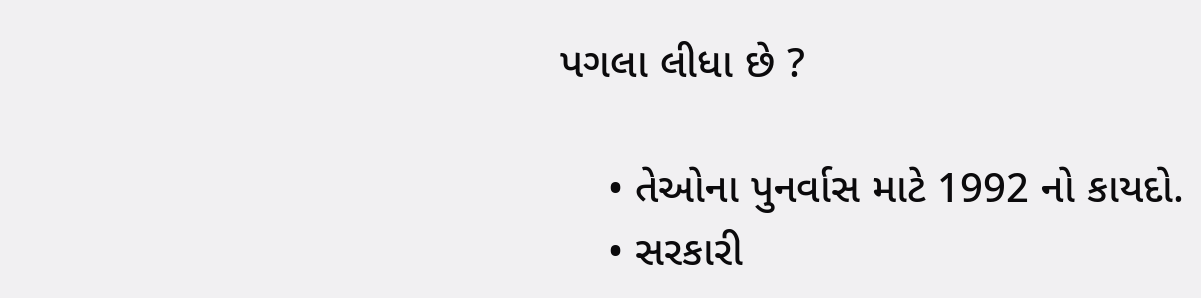પગલા લીધા છે ?

    • તેઓના પુનર્વાસ માટે 1992 નો કાયદો.
    • સરકારી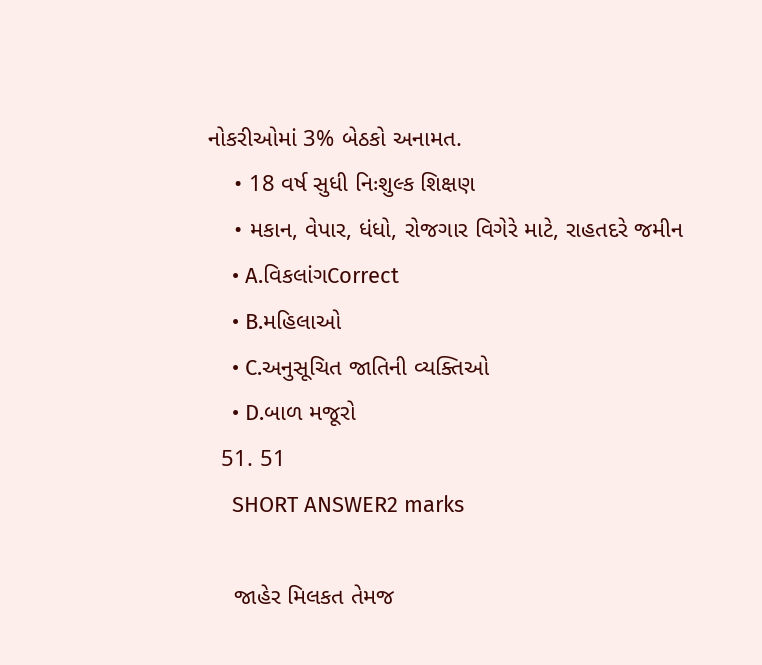નોકરીઓમાં 3% બેઠકો અનામત.
    • 18 વર્ષ સુધી નિઃશુલ્ક શિક્ષણ
    • મકાન, વેપાર, ધંધો, રોજગાર વિગેરે માટે, રાહતદરે જમીન
    • A.વિકલાંગCorrect
    • B.મહિલાઓ
    • C.અનુસૂચિત જાતિની વ્યક્તિઓ
    • D.બાળ મજૂરો
  51. 51
    SHORT ANSWER2 marks

    જાહેર મિલકત તેમજ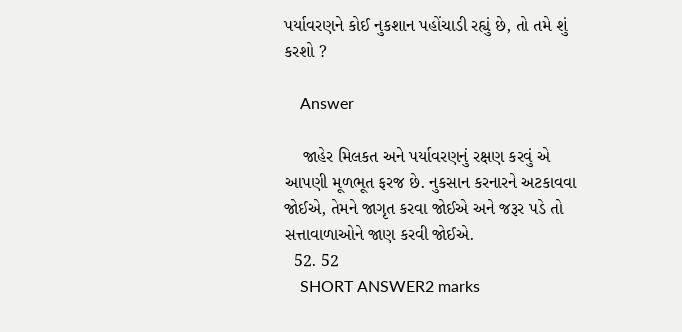પર્યાવરણને કોઈ નુકશાન પહોંચાડી રહ્યું છે, તો તમે શું કરશો ?

    Answer

    જાહેર મિલકત અને પર્યાવરણનું રક્ષણ કરવું એ આપણી મૂળભૂત ફરજ છે. નુકસાન કરનારને અટકાવવા જોઈએ, તેમને જાગૃત કરવા જોઈએ અને જરૂર પડે તો સત્તાવાળાઓને જાણ કરવી જોઈએ.
  52. 52
    SHORT ANSWER2 marks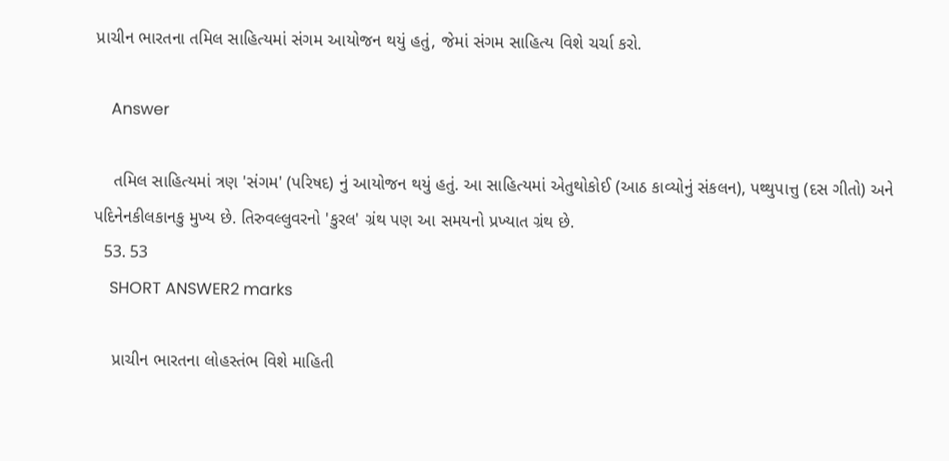પ્રાચીન ભારતના તમિલ સાહિત્યમાં સંગમ આયોજન થયું હતું, જેમાં સંગમ સાહિત્ય વિશે ચર્ચા કરો.

    Answer

    તમિલ સાહિત્યમાં ત્રણ 'સંગમ' (પરિષદ) નું આયોજન થયું હતું. આ સાહિત્યમાં એતુથોકોઈ (આઠ કાવ્યોનું સંકલન), પથ્થુપાત્તુ (દસ ગીતો) અને પદિનેનકીલકાનકુ મુખ્ય છે. તિરુવલ્લુવરનો 'કુરલ' ગ્રંથ પણ આ સમયનો પ્રખ્યાત ગ્રંથ છે.
  53. 53
    SHORT ANSWER2 marks

    પ્રાચીન ભારતના લોહસ્તંભ વિશે માહિતી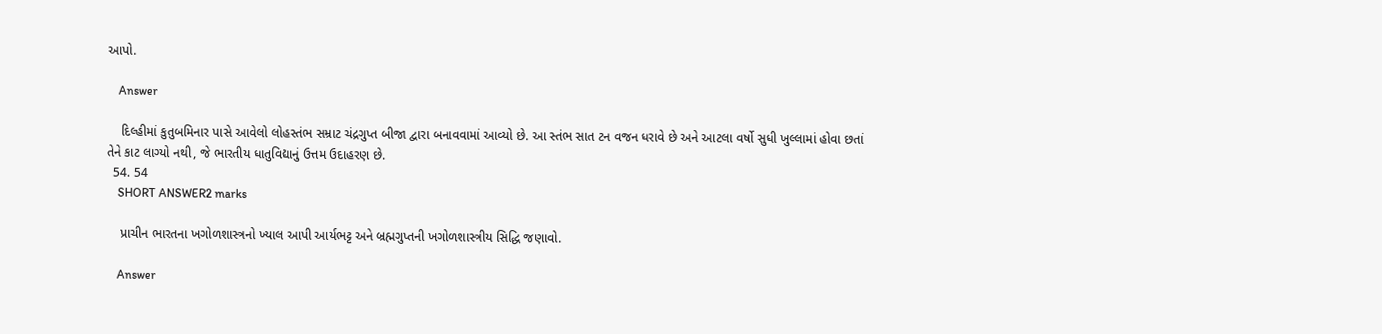આપો.

    Answer

    દિલ્હીમાં કુતુબમિનાર પાસે આવેલો લોહસ્તંભ સમ્રાટ ચંદ્રગુપ્ત બીજા દ્વારા બનાવવામાં આવ્યો છે. આ સ્તંભ સાત ટન વજન ધરાવે છે અને આટલા વર્ષો સુધી ખુલ્લામાં હોવા છતાં તેને કાટ લાગ્યો નથી, જે ભારતીય ધાતુવિદ્યાનું ઉત્તમ ઉદાહરણ છે.
  54. 54
    SHORT ANSWER2 marks

    પ્રાચીન ભારતના ખગોળશાસ્ત્રનો ખ્યાલ આપી આર્યભટ્ટ અને બ્રહ્મગુપ્તની ખગોળશાસ્ત્રીય સિદ્ધિ જણાવો.

    Answer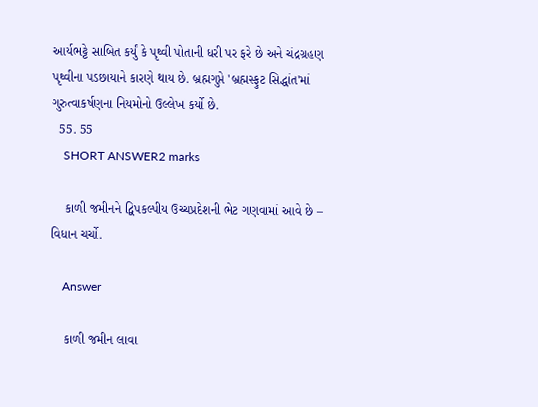આર્યભટ્ટે સાબિત કર્યું કે પૃથ્વી પોતાની ધરી પર ફરે છે અને ચંદ્રગ્રહણ પૃથ્વીના પડછાયાને કારણે થાય છે. બ્રહ્મગુપ્તે 'બ્રહ્મસ્ફુટ સિદ્ધાંત'માં ગુરુત્વાકર્ષણના નિયમોનો ઉલ્લેખ કર્યો છે.
  55. 55
    SHORT ANSWER2 marks

    કાળી જમીનને દ્વિપકલ્પીય ઉચ્ચપ્રદેશની ભેટ ગણવામાં આવે છે – વિધાન ચર્ચો.

    Answer

    કાળી જમીન લાવા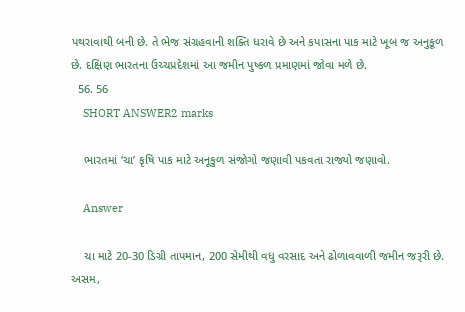પથરાવાથી બની છે. તે ભેજ સંગ્રહવાની શક્તિ ધરાવે છે અને કપાસના પાક માટે ખૂબ જ અનુકૂળ છે. દક્ષિણ ભારતના ઉચ્ચપ્રદેશમાં આ જમીન પુષ્કળ પ્રમાણમાં જોવા મળે છે.
  56. 56
    SHORT ANSWER2 marks

    ભારતમાં ‘ચા’ કૃષિ પાક માટે અનૂકુળ સંજોગો જણાવી પકવતા રાજ્યો જણાવો.

    Answer

    ચા માટે 20-30 ડિગ્રી તાપમાન, 200 સેમીથી વધુ વરસાદ અને ઢોળાવવાળી જમીન જરૂરી છે. અસમ,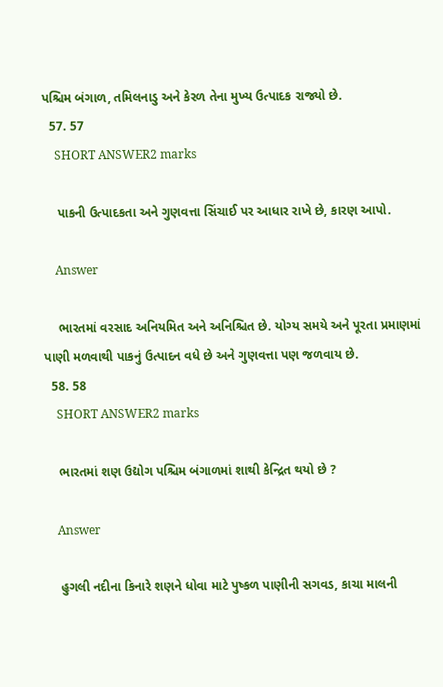પશ્ચિમ બંગાળ, તમિલનાડુ અને કેરળ તેના મુખ્ય ઉત્પાદક રાજ્યો છે.
  57. 57
    SHORT ANSWER2 marks

    પાકની ઉત્પાદકતા અને ગુણવત્તા સિંચાઈ પર આધાર રાખે છે, કારણ આપો.

    Answer

    ભારતમાં વરસાદ અનિયમિત અને અનિશ્ચિત છે. યોગ્ય સમયે અને પૂરતા પ્રમાણમાં પાણી મળવાથી પાકનું ઉત્પાદન વધે છે અને ગુણવત્તા પણ જળવાય છે.
  58. 58
    SHORT ANSWER2 marks

    ભારતમાં શણ ઉદ્યોગ પશ્ચિમ બંગાળમાં શાથી કેન્દ્રિત થયો છે ?

    Answer

    હુગલી નદીના કિનારે શણને ધોવા માટે પુષ્કળ પાણીની સગવડ, કાચા માલની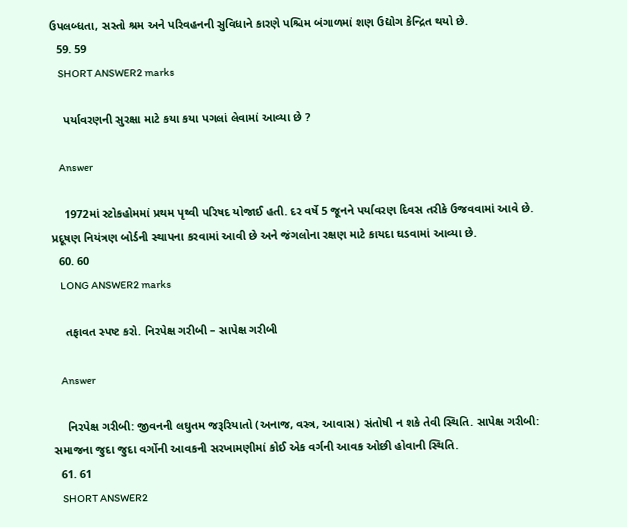ઉપલબ્ધતા, સસ્તો શ્રમ અને પરિવહનની સુવિધાને કારણે પશ્ચિમ બંગાળમાં શણ ઉદ્યોગ કેન્દ્રિત થયો છે.
  59. 59
    SHORT ANSWER2 marks

    પર્યાવરણની સુરક્ષા માટે કયા કયા પગલાં લેવામાં આવ્યા છે ?

    Answer

    1972માં સ્ટોકહોમમાં પ્રથમ પૃથ્વી પરિષદ યોજાઈ હતી. દર વર્ષે 5 જૂનને પર્યાવરણ દિવસ તરીકે ઉજવવામાં આવે છે. પ્રદૂષણ નિયંત્રણ બોર્ડની સ્થાપના કરવામાં આવી છે અને જંગલોના રક્ષણ માટે કાયદા ઘડવામાં આવ્યા છે.
  60. 60
    LONG ANSWER2 marks

    તફાવત સ્પષ્ટ કરો. નિરપેક્ષ ગરીબી – સાપેક્ષ ગરીબી

    Answer

    નિરપેક્ષ ગરીબી: જીવનની લઘુતમ જરૂરિયાતો (અનાજ, વસ્ત્ર, આવાસ) સંતોષી ન શકે તેવી સ્થિતિ. સાપેક્ષ ગરીબી: સમાજના જુદા જુદા વર્ગોની આવકની સરખામણીમાં કોઈ એક વર્ગની આવક ઓછી હોવાની સ્થિતિ.
  61. 61
    SHORT ANSWER2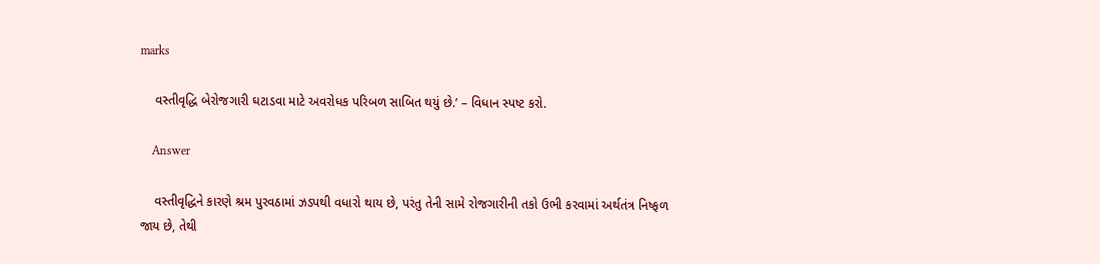marks

    વસ્તીવૃદ્ધિ બેરોજગારી ઘટાડવા માટે અવરોધક પરિબળ સાબિત થયું છે.’ – વિધાન સ્પષ્ટ કરો.

    Answer

    વસ્તીવૃદ્ધિને કારણે શ્રમ પુરવઠામાં ઝડપથી વધારો થાય છે, પરંતુ તેની સામે રોજગારીની તકો ઉભી કરવામાં અર્થતંત્ર નિષ્ફળ જાય છે, તેથી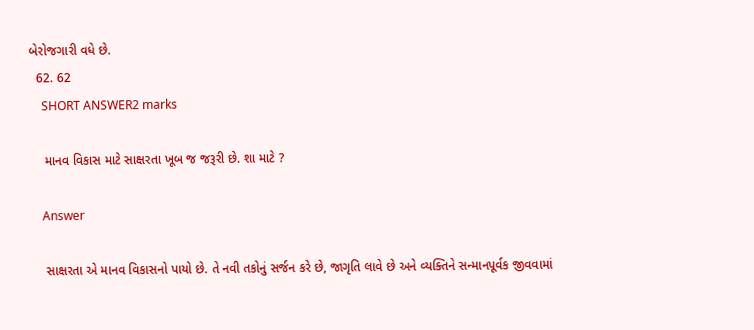બેરોજગારી વધે છે.
  62. 62
    SHORT ANSWER2 marks

    માનવ વિકાસ માટે સાક્ષરતા ખૂબ જ જરૂરી છે. શા માટે ?

    Answer

    સાક્ષરતા એ માનવ વિકાસનો પાયો છે. તે નવી તકોનું સર્જન કરે છે, જાગૃતિ લાવે છે અને વ્યક્તિને સન્માનપૂર્વક જીવવામાં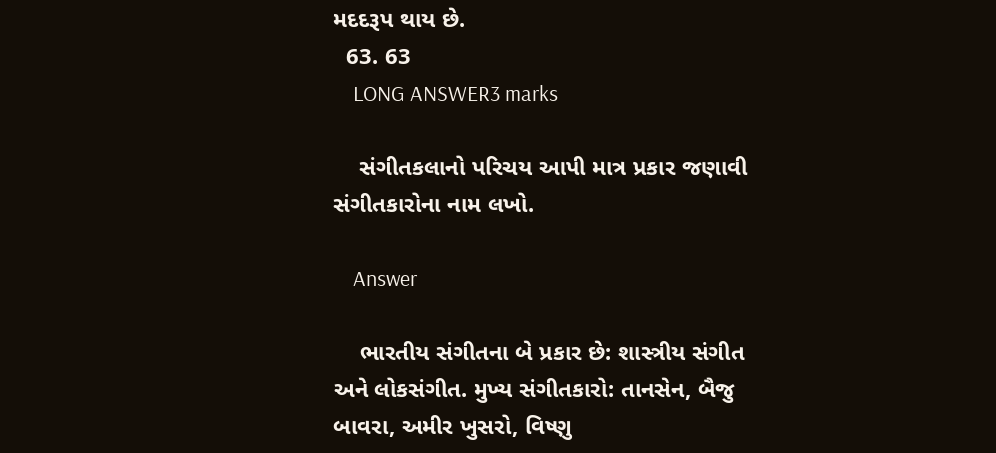મદદરૂપ થાય છે.
  63. 63
    LONG ANSWER3 marks

    સંગીતકલાનો પરિચય આપી માત્ર પ્રકાર જણાવી સંગીતકારોના નામ લખો.

    Answer

    ભારતીય સંગીતના બે પ્રકાર છે: શાસ્ત્રીય સંગીત અને લોકસંગીત. મુખ્ય સંગીતકારો: તાનસેન, બૈજુ બાવરા, અમીર ખુસરો, વિષ્ણુ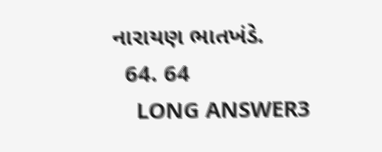નારાયણ ભાતખંડે.
  64. 64
    LONG ANSWER3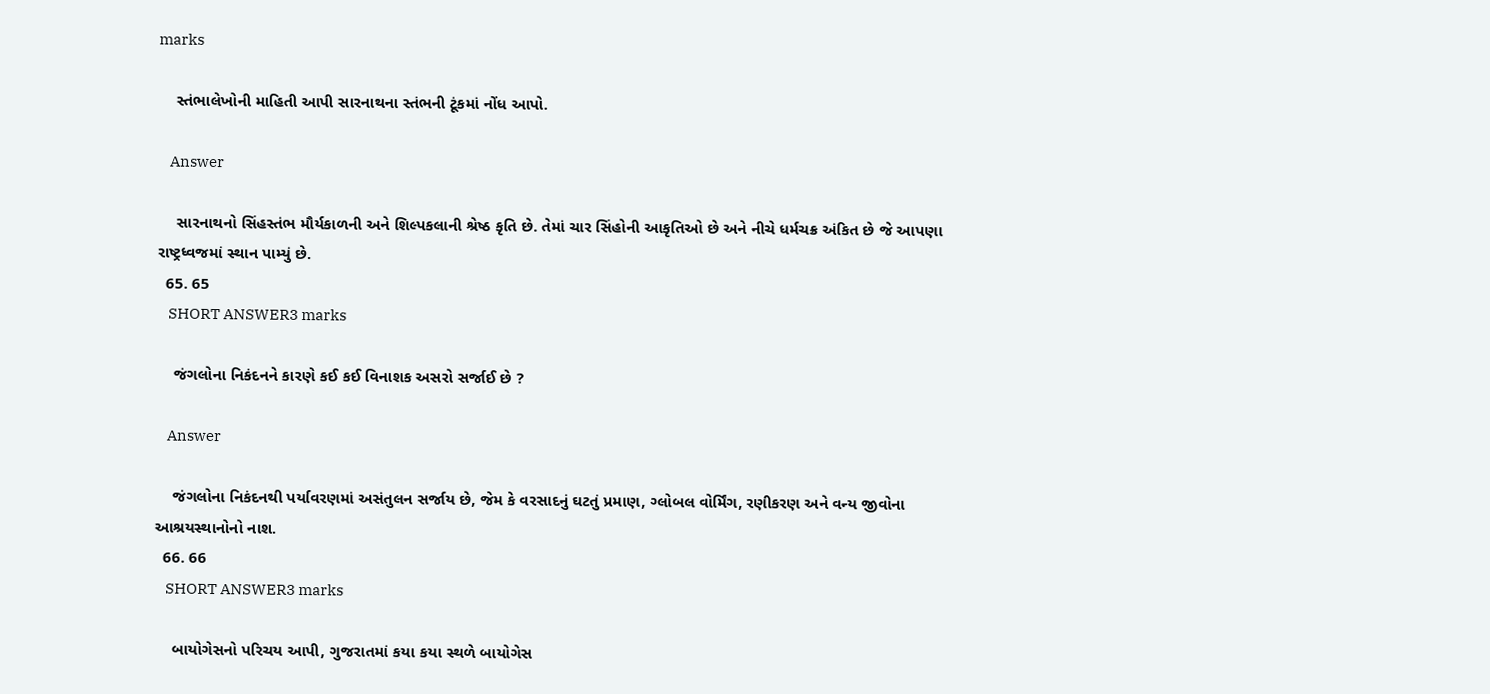marks

    સ્તંભાલેખોની માહિતી આપી સારનાથના સ્તંભની ટૂંકમાં નોંધ આપો.

    Answer

    સારનાથનો સિંહસ્તંભ મૌર્યકાળની અને શિલ્પકલાની શ્રેષ્ઠ કૃતિ છે. તેમાં ચાર સિંહોની આકૃતિઓ છે અને નીચે ધર્મચક્ર અંકિત છે જે આપણા રાષ્ટ્રધ્વજમાં સ્થાન પામ્યું છે.
  65. 65
    SHORT ANSWER3 marks

    જંગલોના નિકંદનને કારણે કઈ કઈ વિનાશક અસરો સર્જાઈ છે ?

    Answer

    જંગલોના નિકંદનથી પર્યાવરણમાં અસંતુલન સર્જાય છે, જેમ કે વરસાદનું ઘટતું પ્રમાણ, ગ્લોબલ વોર્મિંગ, રણીકરણ અને વન્ય જીવોના આશ્રયસ્થાનોનો નાશ.
  66. 66
    SHORT ANSWER3 marks

    બાયોગેસનો પરિચય આપી, ગુજરાતમાં કયા કયા સ્થળે બાયોગેસ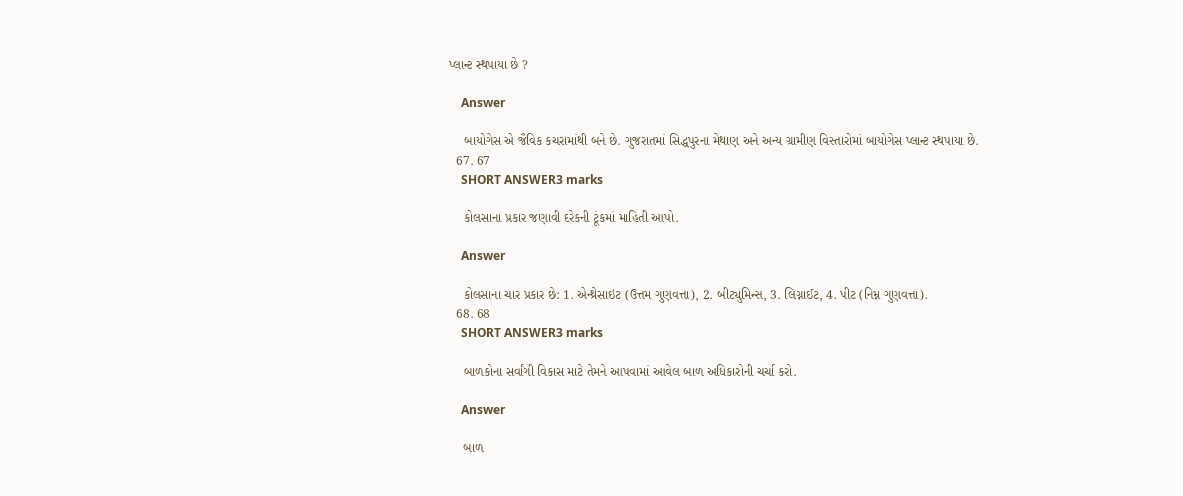પ્લાન્ટ સ્થપાયા છે ?

    Answer

    બાયોગેસ એ જૈવિક કચરામાંથી બને છે. ગુજરાતમાં સિદ્ધપુરના મેથાણ અને અન્ય ગ્રામીણ વિસ્તારોમાં બાયોગેસ પ્લાન્ટ સ્થપાયા છે.
  67. 67
    SHORT ANSWER3 marks

    કોલસાના પ્રકાર જણાવી દરેકની ટૂંકમાં માહિતી આપો.

    Answer

    કોલસાના ચાર પ્રકાર છે: 1. એન્થ્રેસાઇટ (ઉત્તમ ગુણવત્તા), 2. બીટ્યુમિન્સ, 3. લિગ્નાઈટ, 4. પીટ (નિમ્ન ગુણવત્તા).
  68. 68
    SHORT ANSWER3 marks

    બાળકોના સર્વાંગી વિકાસ માટે તેમને આપવામાં આવેલ બાળ અધિકારોની ચર્ચા કરો.

    Answer

    બાળ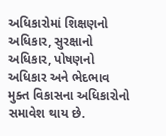અધિકારોમાં શિક્ષણનો અધિકાર, સુરક્ષાનો અધિકાર, પોષણનો અધિકાર અને ભેદભાવ મુક્ત વિકાસના અધિકારોનો સમાવેશ થાય છે.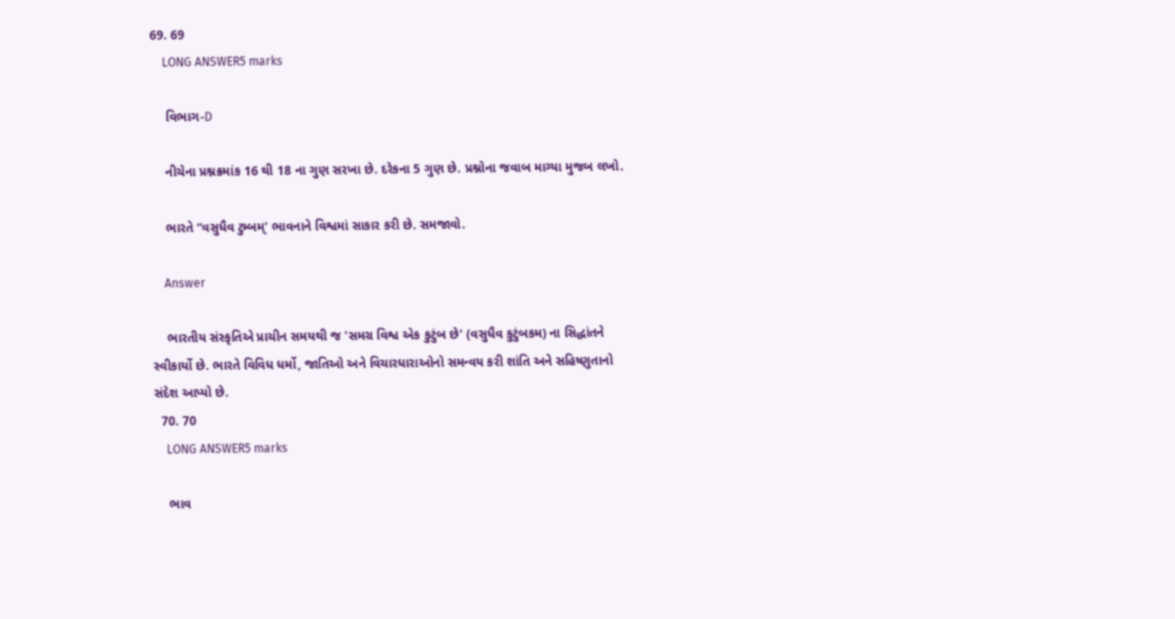69. 69
    LONG ANSWER5 marks

    વિભાગ-D

    નીચેના પ્રશ્નક્રમાંક 16 થી 18 ના ગુણ સરખા છે. દરેકના 5 ગુણ છે. પ્રશ્નોના જવાબ માગ્યા મુજબ લખો.

    ભારતે “વસુધૈવ ટુમ્બમ્’ ભાવનાને વિશ્વમાં સાકાર કરી છે. સમજાવો.

    Answer

    ભારતીય સંસ્કૃતિએ પ્રાચીન સમયથી જ 'સમગ્ર વિશ્વ એક કુટુંબ છે' (વસુધૈવ કુટુંબકમ) ના સિદ્ધાંતને સ્વીકાર્યો છે. ભારતે વિવિધ ધર્મો, જાતિઓ અને વિચારધારાઓનો સમન્વય કરી શાંતિ અને સહિષ્ણુતાનો સંદેશ આપ્યો છે.
  70. 70
    LONG ANSWER5 marks

    ભાવ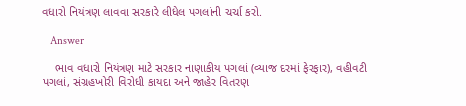વધારો નિયંત્રણ લાવવા સરકારે લીધેલ પગલાંની ચર્ચા કરો.

    Answer

    ભાવ વધારો નિયંત્રણ માટે સરકાર નાણાકીય પગલાં (વ્યાજ દરમાં ફેરફાર), વહીવટી પગલાં, સંગ્રહખોરી વિરોધી કાયદા અને જાહેર વિતરણ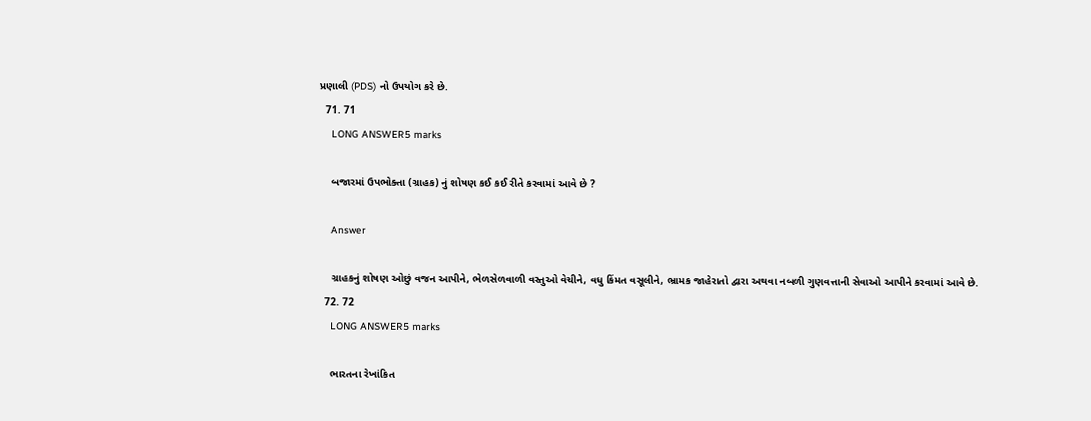પ્રણાલી (PDS) નો ઉપયોગ કરે છે.
  71. 71
    LONG ANSWER5 marks

    બજારમાં ઉપભોક્તા (ગ્રાહક) નું શોષણ કઈ કઈ રીતે કરવામાં આવે છે ?

    Answer

    ગ્રાહકનું શોષણ ઓછું વજન આપીને, ભેળસેળવાળી વસ્તુઓ વેચીને, વધુ કિંમત વસૂલીને, ભ્રામક જાહેરાતો દ્વારા અથવા નબળી ગુણવત્તાની સેવાઓ આપીને કરવામાં આવે છે.
  72. 72
    LONG ANSWER5 marks

    ભારતના રેખાંકિત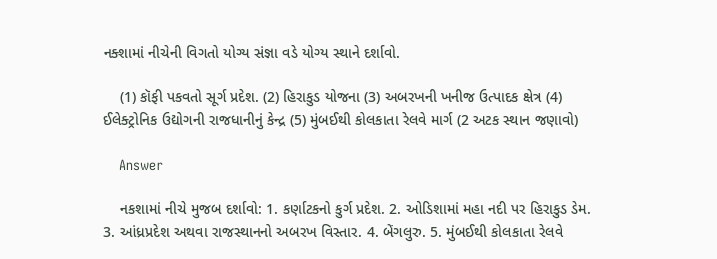નક્શામાં નીચેની વિગતો યોગ્ય સંજ્ઞા વડે યોગ્ય સ્થાને દર્શાવો.

    (1) કૉફી પકવતો સૂર્ગ પ્રદેશ. (2) હિરાકુડ યોજના (3) અબરખની ખનીજ ઉત્પાદક ક્ષેત્ર (4) ઈલેક્ટ્રોનિક ઉદ્યોગની રાજધાનીનું કેન્દ્ર (5) મુંબઈથી કોલકાતા રેલવે માર્ગ (2 અટક સ્થાન જણાવો)

    Answer

    નકશામાં નીચે મુજબ દર્શાવો: 1. કર્ણાટકનો કુર્ગ પ્રદેશ. 2. ઓડિશામાં મહા નદી પર હિરાકુડ ડેમ. 3. આંધ્રપ્રદેશ અથવા રાજસ્થાનનો અબરખ વિસ્તાર. 4. બેંગલુરુ. 5. મુંબઈથી કોલકાતા રેલવે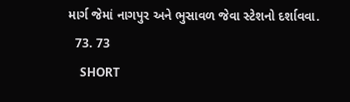માર્ગ જેમાં નાગપુર અને ભુસાવળ જેવા સ્ટેશનો દર્શાવવા.
  73. 73
    SHORT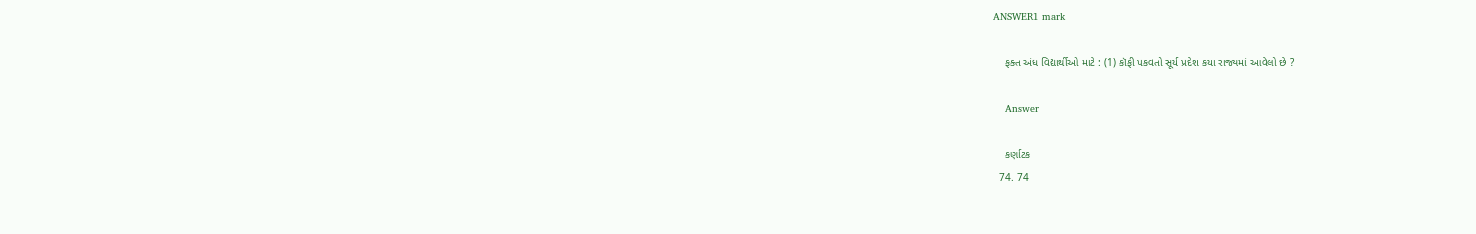ANSWER1 mark

    ફક્ત અંધ વિદ્યાર્થીઓ માટે : (1) કૉફી પકવતો સૂર્ય પ્રદેશ કયા રાજ્યમાં આવેલો છે ?

    Answer

    કર્ણાટક
  74. 74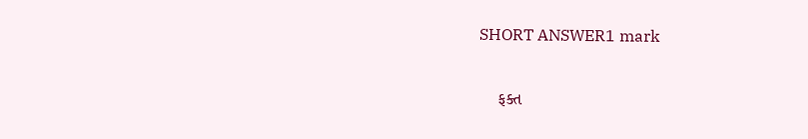SHORT ANSWER1 mark

    ફક્ત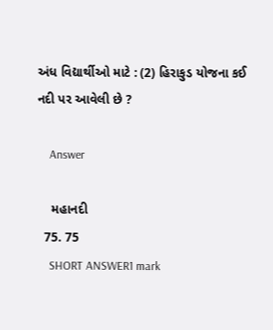અંધ વિદ્યાર્થીઓ માટે : (2) હિરાકુડ યોજના કઈ નદી પર આવેલી છે ?

    Answer

    મહાનદી
  75. 75
    SHORT ANSWER1 mark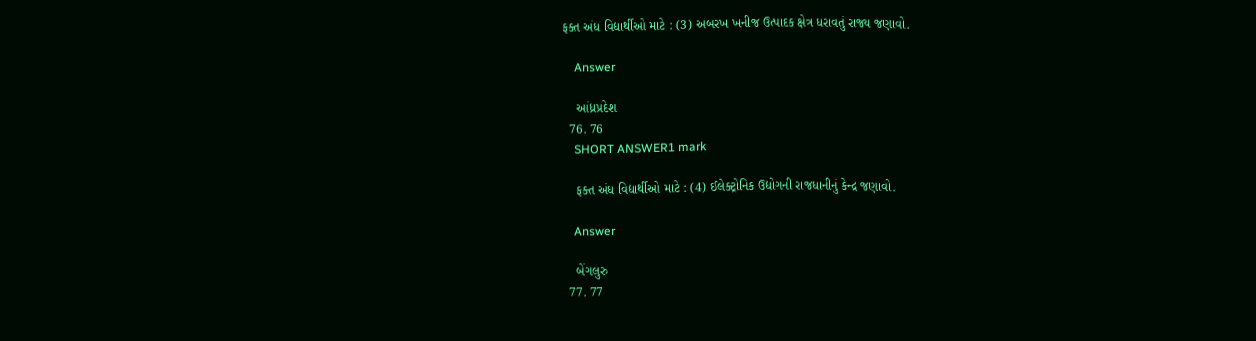ફક્ત અંધ વિદ્યાર્થીઓ માટે : (3) અબરખ ખનીજ ઉત્પાદક ક્ષેત્ર ધરાવતું રાજ્ય જણાવો.

    Answer

    આંધ્રપ્રદેશ
  76. 76
    SHORT ANSWER1 mark

    ફક્ત અંધ વિદ્યાર્થીઓ માટે : (4) ઈલેક્ટ્રોનિક ઉદ્યોગની રાજધાનીનું કેન્દ્ર જણાવો.

    Answer

    બેંગલુરુ
  77. 77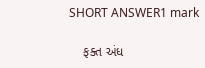SHORT ANSWER1 mark

    ફક્ત અંધ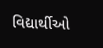વિદ્યાર્થીઓ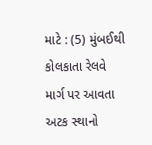માટે : (5) મુંબઈથી કોલકાતા રેલવે માર્ગ પર આવતા અટક સ્થાનો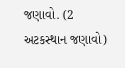જણાવો. (2 અટકસ્થાન જણાવો)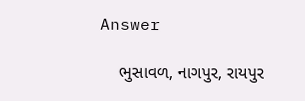Answer

    ભુસાવળ, નાગપુર, રાયપુર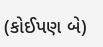(કોઈપણ બે)